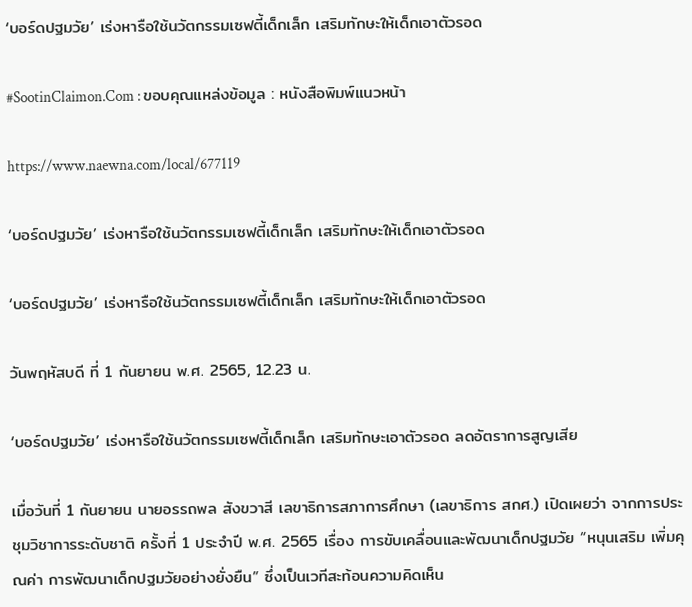‘บอร์ดปฐมวัย’ เร่งหารือใช้นวัตกรรมเซฟตี้เด็กเล็ก เสริมทักษะให้เด็กเอาตัวรอด

#SootinClaimon.Com : ขอบคุณแหล่งข้อมูล : หนังสือพิมพ์แนวหน้า

https://www.naewna.com/local/677119

‘บอร์ดปฐมวัย’ เร่งหารือใช้นวัตกรรมเซฟตี้เด็กเล็ก เสริมทักษะให้เด็กเอาตัวรอด

‘บอร์ดปฐมวัย’ เร่งหารือใช้นวัตกรรมเซฟตี้เด็กเล็ก เสริมทักษะให้เด็กเอาตัวรอด

วันพฤหัสบดี ที่ 1 กันยายน พ.ศ. 2565, 12.23 น.

‘บอร์ดปฐมวัย’ เร่งหารือใช้นวัตกรรมเซฟตี้เด็กเล็ก เสริมทักษะเอาตัวรอด ลดอัตราการสูญเสีย

เมื่อวันที่ 1 กันยายน นายอรรถพล สังขวาสี เลขาธิการสภาการศึกษา (เลขาธิการ สกศ.) เปิดเผยว่า จากการประชุมวิชาการระดับชาติ ครั้งที่ 1 ประจำปี พ.ศ. 2565 เรื่อง การขับเคลื่อนและพัฒนาเด็กปฐมวัย “หนุนเสริม เพิ่มคุณค่า การพัฒนาเด็กปฐมวัยอย่างยั่งยืน” ซึ่งเป็นเวทีสะท้อนความคิดเห็น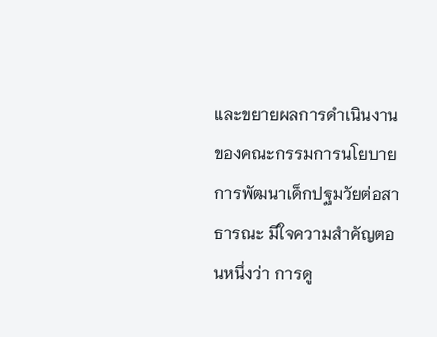และขยายผลการดำเนินงานของคณะกรรมการนโยบายการพัฒนาเด็กปฐมวัยต่อสาธารณะ มีใจความสำคัญตอนหนึ่งว่า การดู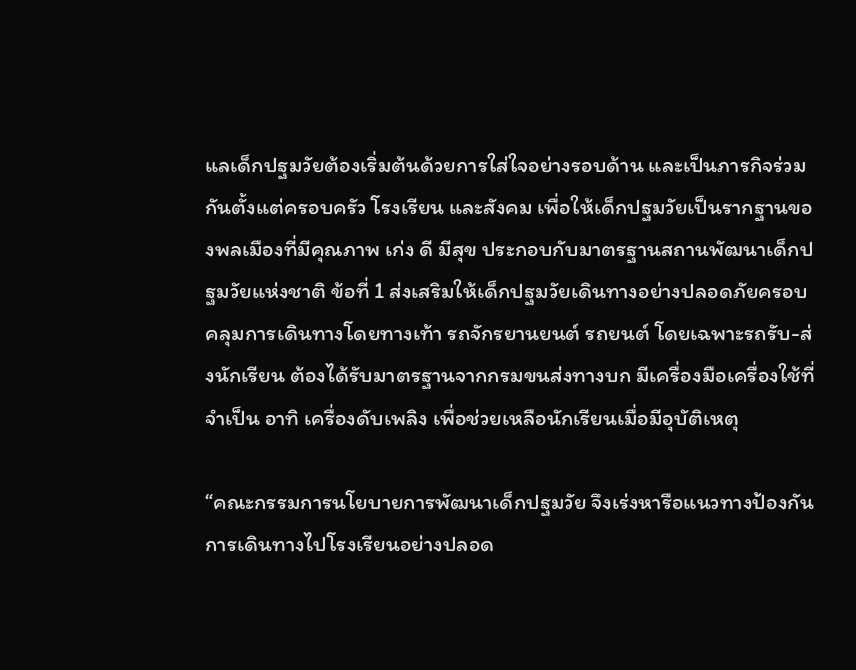แลเด็กปฐมวัยต้องเริ่มต้นด้วยการใส่ใจอย่างรอบด้าน และเป็นภารกิจร่วมกันตั้งแต่ครอบครัว โรงเรียน และสังคม เพื่อให้เด็กปฐมวัยเป็นรากฐานของพลเมืองที่มีคุณภาพ เก่ง ดี มีสุข ประกอบกับมาตรฐานสถานพัฒนาเด็กปฐมวัยแห่งชาติ ข้อที่ 1 ส่งเสริมให้เด็กปฐมวัยเดินทางอย่างปลอดภัยครอบคลุมการเดินทางโดยทางเท้า รถจักรยานยนต์ รถยนต์ โดยเฉพาะรถรับ-ส่งนักเรียน ต้องได้รับมาตรฐานจากกรมขนส่งทางบก มีเครื่องมือเครื่องใช้ที่จำเป็น อาทิ เครื่องดับเพลิง เพื่อช่วยเหลือนักเรียนเมื่อมีอุบัติเหตุ

“คณะกรรมการนโยบายการพัฒนาเด็กปฐมวัย จึงเร่งหารือแนวทางป้องกันการเดินทางไปโรงเรียนอย่างปลอด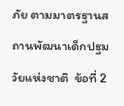ภัย ตามมาตรฐานสถานพัฒนาเด็กปฐมวัยแห่งชาติ  ข้อที่ 2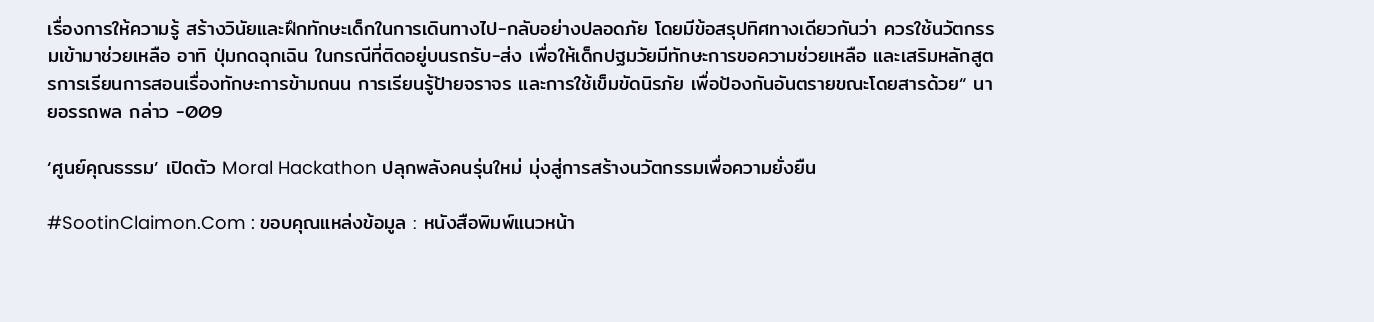เรื่องการให้ความรู้ สร้างวินัยและฝึกทักษะเด็กในการเดินทางไป-กลับอย่างปลอดภัย โดยมีข้อสรุปทิศทางเดียวกันว่า ควรใช้นวัตกรรมเข้ามาช่วยเหลือ อาทิ ปุ่มกดฉุกเฉิน ในกรณีที่ติดอยู่บนรถรับ-ส่ง เพื่อให้เด็กปฐมวัยมีทักษะการขอความช่วยเหลือ และเสริมหลักสูตรการเรียนการสอนเรื่องทักษะการข้ามถนน การเรียนรู้ป้ายจราจร และการใช้เข็มขัดนิรภัย เพื่อป้องกันอันตรายขณะโดยสารด้วย“ นายอรรถพล กล่าว -009

‘ศูนย์คุณธรรม’ เปิดตัว Moral Hackathon ปลุกพลังคนรุ่นใหม่ มุ่งสู่การสร้างนวัตกรรมเพื่อความยั่งยืน

#SootinClaimon.Com : ขอบคุณแหล่งข้อมูล : หนังสือพิมพ์แนวหน้า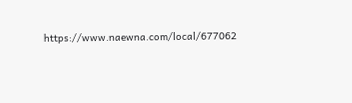https://www.naewna.com/local/677062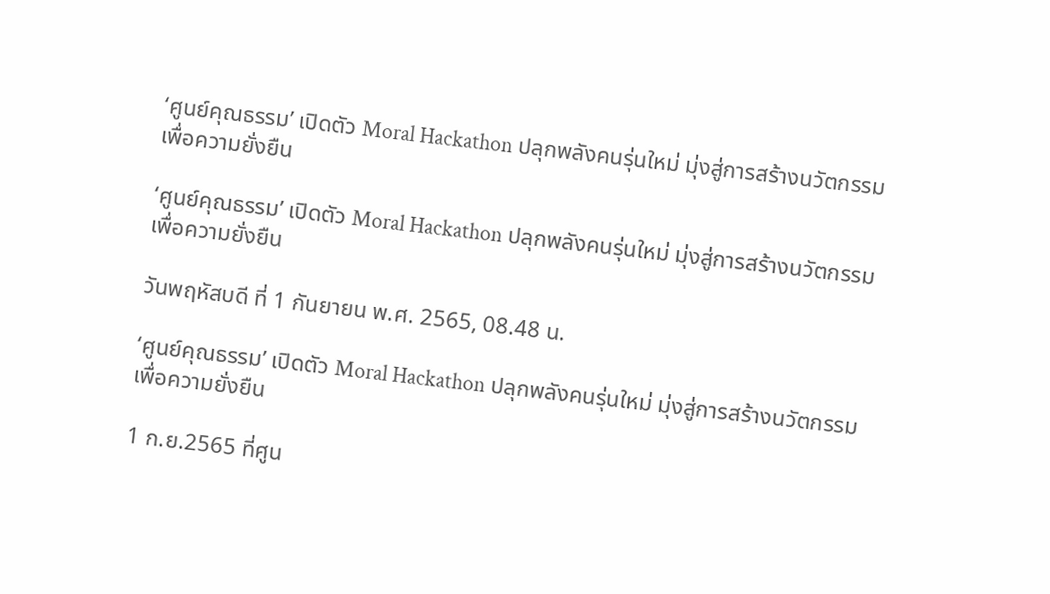‘ศูนย์คุณธรรม’ เปิดตัว Moral Hackathon ปลุกพลังคนรุ่นใหม่ มุ่งสู่การสร้างนวัตกรรมเพื่อความยั่งยืน

‘ศูนย์คุณธรรม’ เปิดตัว Moral Hackathon ปลุกพลังคนรุ่นใหม่ มุ่งสู่การสร้างนวัตกรรมเพื่อความยั่งยืน

วันพฤหัสบดี ที่ 1 กันยายน พ.ศ. 2565, 08.48 น.

‘ศูนย์คุณธรรม’ เปิดตัว Moral Hackathon ปลุกพลังคนรุ่นใหม่ มุ่งสู่การสร้างนวัตกรรมเพื่อความยั่งยืน

1 ก.ย.2565 ที่ศูน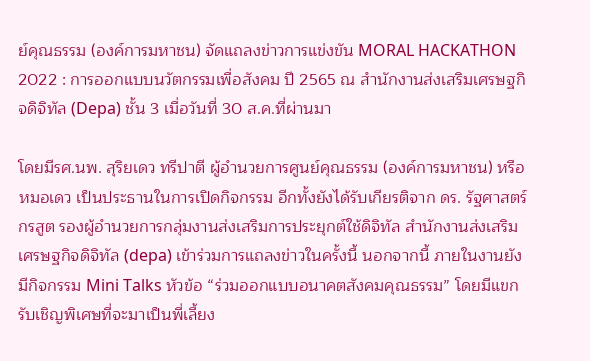ย์คุณธรรม (องค์การมหาชน) จัดแถลงข่าวการแข่งขัน MORAL HACKATHON 2022 : การออกแบบนวัตกรรมเพื่อสังคม ปี 2565 ณ สำนักงานส่งเสริมเศรษฐกิจดิจิทัล (Depa) ชั้น 3 เมื่อวันที่ 30 ส.ค.ที่ผ่านมา

โดยมีรศ.นพ. สุริยเดว ทรีปาตี ผู้อํานวยการศูนย์คุณธรรม (องค์การมหาชน) หรือหมอเดว เป็นประธานในการเปิดกิจกรรม อีกทั้งยังได้รับเกียรติจาก ดร. รัฐศาสตร์ กรสูต รองผู้อำนวยการกลุ่มงานส่งเสริมการประยุกต์ใช้ดิจิทัล สำนักงานส่งเสริมเศรษฐกิจดิจิทัล (depa) เข้าร่วมการแถลงข่าวในครั้งนี้ นอกจากนี้ ภายในงานยังมีกิจกรรม Mini Talks หัวข้อ “ร่วมออกแบบอนาคตสังคมคุณธรรม” โดยมีแขกรับเชิญพิเศษที่จะมาเป็นพี่เลี้ยง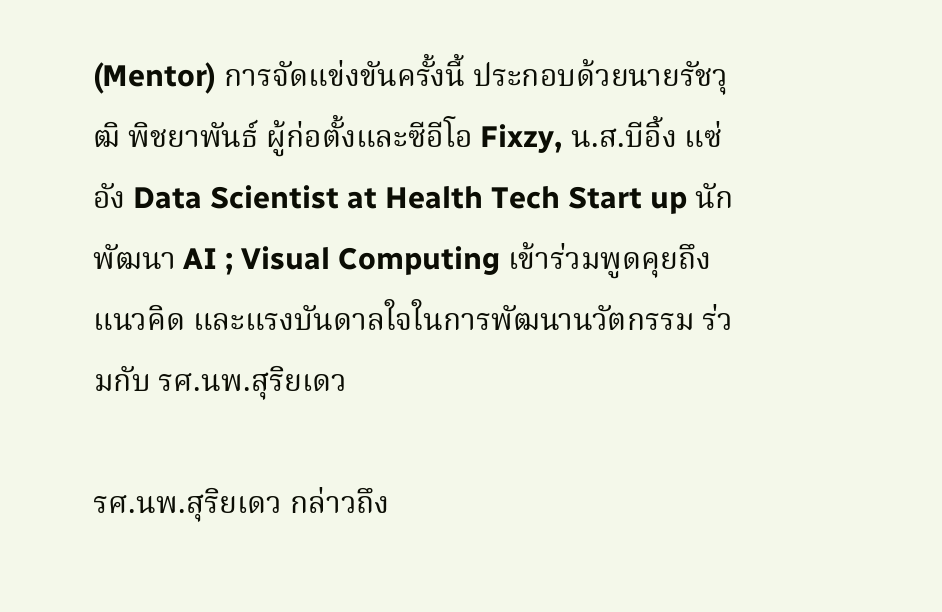(Mentor) การจัดแข่งขันครั้งนี้ ประกอบด้วยนายรัชวุฒิ พิชยาพันธ์ ผู้ก่อตั้งและซีอีโอ Fixzy, น.ส.บีอิ้ง แซ่อัง Data Scientist at Health Tech Start up นักพัฒนา AI ; Visual Computing เข้าร่วมพูดคุยถึงแนวคิด และแรงบันดาลใจในการพัฒนานวัตกรรม ร่วมกับ รศ.นพ.สุริยเดว

รศ.นพ.สุริยเดว กล่าวถึง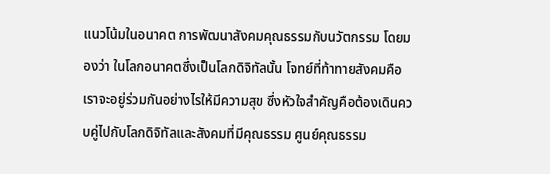แนวโน้มในอนาคต การพัฒนาสังคมคุณธรรมกับนวัตกรรม โดยมองว่า ในโลกอนาคตซึ่งเป็นโลกดิจิทัลนั้น โจทย์ที่ท้าทายสังคมคือ เราจะอยู่ร่วมกันอย่างไรให้มีความสุข ซึ่งหัวใจสำคัญคือต้องเดินควบคู่ไปกับโลกดิจิทัลและสังคมที่มีคุณธรรม ศูนย์คุณธรรม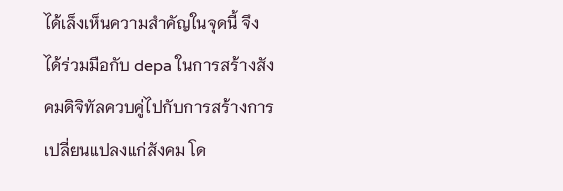ได้เล็งเห็นความสำคัญในจุดนี้ จึงได้ร่วมมือกับ depa ในการสร้างสังคมดิจิทัลควบคู่ไปกับการสร้างการเปลี่ยนแปลงแก่สังคม โด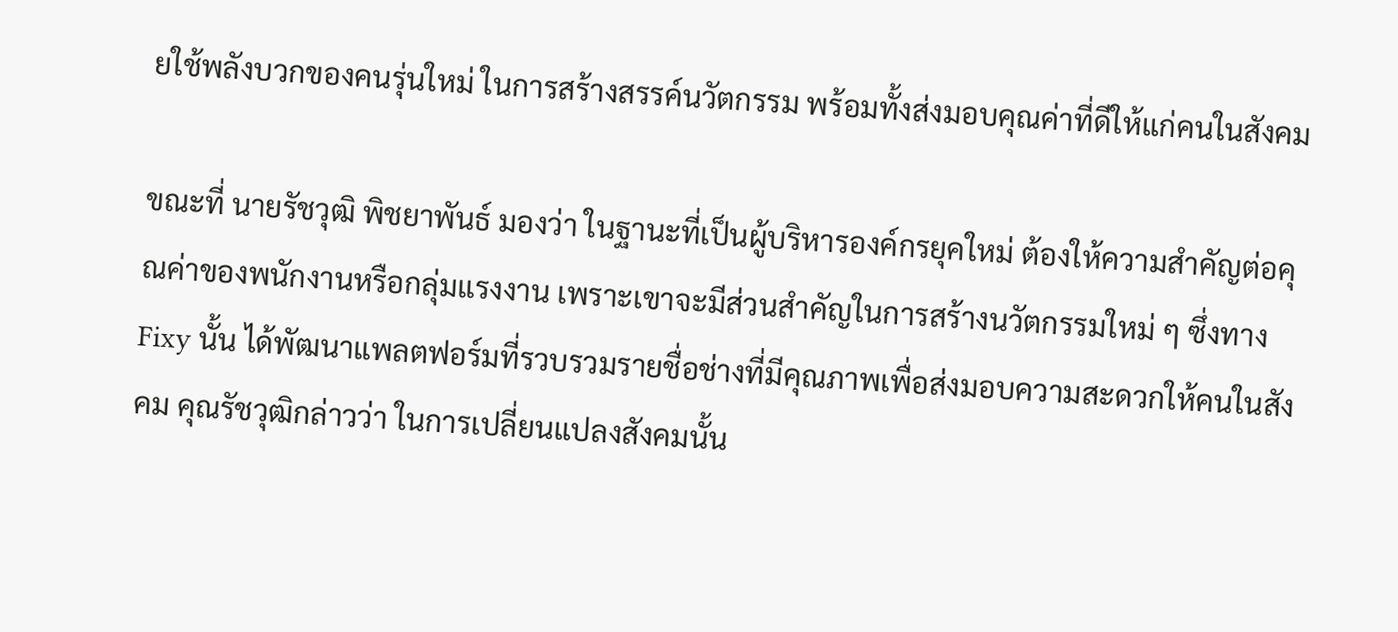ยใช้พลังบวกของคนรุ่นใหม่ ในการสร้างสรรค์นวัตกรรม พร้อมทั้งส่งมอบคุณค่าที่ดีให้แก่คนในสังคม

ขณะที่ นายรัชวุฒิ พิชยาพันธ์ มองว่า ในฐานะที่เป็นผู้บริหารองค์กรยุคใหม่ ต้องให้ความสำคัญต่อคุณค่าของพนักงานหรือกลุ่มแรงงาน เพราะเขาจะมีส่วนสำคัญในการสร้างนวัตกรรมใหม่ ๆ ซึ่งทาง Fixy นั้น ได้พัฒนาแพลตฟอร์มที่รวบรวมรายชื่อช่างที่มีคุณภาพเพื่อส่งมอบความสะดวกให้คนในสังคม คุณรัชวุฒิกล่าวว่า ในการเปลี่ยนแปลงสังคมนั้น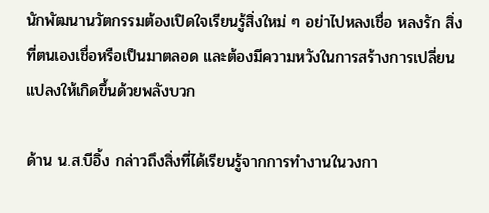นักพัฒนานวัตกรรมต้องเปิดใจเรียนรู้สิ่งใหม่ ๆ อย่าไปหลงเชื่อ หลงรัก สิ่งที่ตนเองเชื่อหรือเป็นมาตลอด และต้องมีความหวังในการสร้างการเปลี่ยนแปลงให้เกิดขึ้นด้วยพลังบวก

ด้าน น.ส.บีอิ้ง กล่าวถึงสิ่งที่ได้เรียนรู้จากการทำงานในวงกา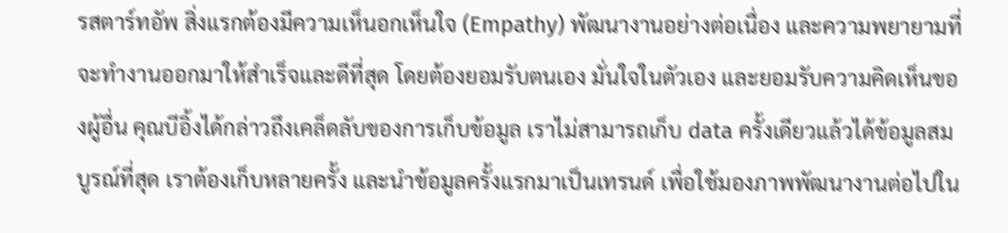รสตาร์ทอัพ สิ่งแรกต้องมีความเห็นอกเห็นใจ (Empathy) พัฒนางานอย่างต่อเนื่อง และความพยายามที่จะทำงานออกมาให้สำเร็จและดีที่สุด โดยต้องยอมรับตนเอง มั่นใจในตัวเอง และยอมรับความคิดเห็นของผู้อื่น คุณบีอิ้งได้กล่าวถึงเคล็ดลับของการเก็บข้อมูล เราไม่สามารถเก็บ data ครั้งเดียวแล้วได้ข้อมูลสมบูรณ์ที่สุด เราต้องเก็บหลายครั้ง และนำข้อมูลครั้งแรกมาเป็นเทรนด์ เพื่อใช้มองภาพพัฒนางานต่อไปใน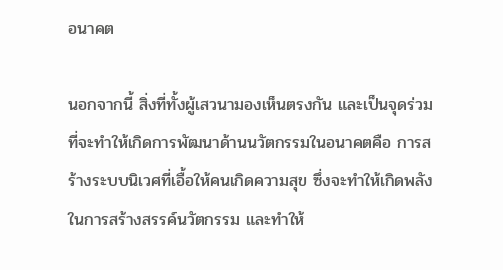อนาคต

นอกจากนี้ สิ่งที่ทั้งผู้เสวนามองเห็นตรงกัน และเป็นจุดร่วมที่จะทำให้เกิดการพัฒนาด้านนวัตกรรมในอนาคตคือ การสร้างระบบนิเวศที่เอื้อให้คนเกิดความสุข ซึ่งจะทำให้เกิดพลังในการสร้างสรรค์นวัตกรรม และทำให้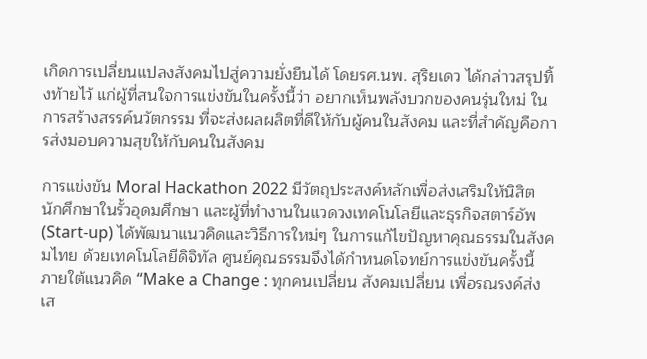เกิดการเปลี่ยนแปลงสังคมไปสู่ความยั่งยืนได้ โดยรศ.นพ. สุริยเดว ได้กล่าวสรุปทิ้งท้ายไว้ แก่ผู้ที่สนใจการแข่งขันในครั้งนี้ว่า อยากเห็นพลังบวกของคนรุ่นใหม่ ในการสร้างสรรค์นวัตกรรม ที่จะส่งผลผลิตที่ดีให้กับผู้คนในสังคม และที่สำคัญคือการส่งมอบความสุขให้กับคนในสังคม

การแข่งขัน Moral Hackathon 2022 มีวัตถุประสงค์หลักเพื่อส่งเสริมให้นิสิต นักศึกษาในรั้วอุดมศึกษา และผู้ที่ทำงานในแวดวงเทคโนโลยีและธุรกิจสตาร์อัพ (Start-up) ได้พัฒนาแนวคิดและวิธีการใหม่ๆ ในการแก้ไขปัญหาคุณธรรมในสังคมไทย ด้วยเทคโนโลยีดิจิทัล ศูนย์คุณธรรมจึงได้กำหนดโจทย์การแข่งขันครั้งนี้ ภายใต้แนวคิด “Make a Change : ทุกคนเปลี่ยน สังคมเปลี่ยน เพื่อรณรงค์ส่งเส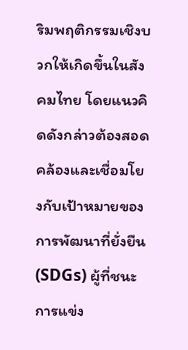ริมพฤติกรรมเชิงบวกให้เกิดขึ้นในสังคมไทย โดยแนวคิดดังกล่าวต้องสอดคล้องและเชื่อมโยงกับเป้าหมายของการพัฒนาที่ยั่งยืน (SDGs) ผู้ที่ชนะการแข่ง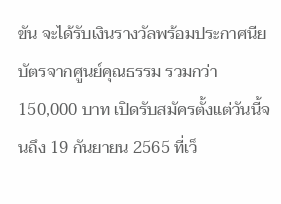ขัน จะได้รับเงินรางวัลพร้อมประกาศนียบัตรจากศูนย์คุณธรรม รวมกว่า 150,000 บาท เปิดรับสมัครตั้งแต่วันนี้จนถึง 19 กันยายน 2565 ที่เว็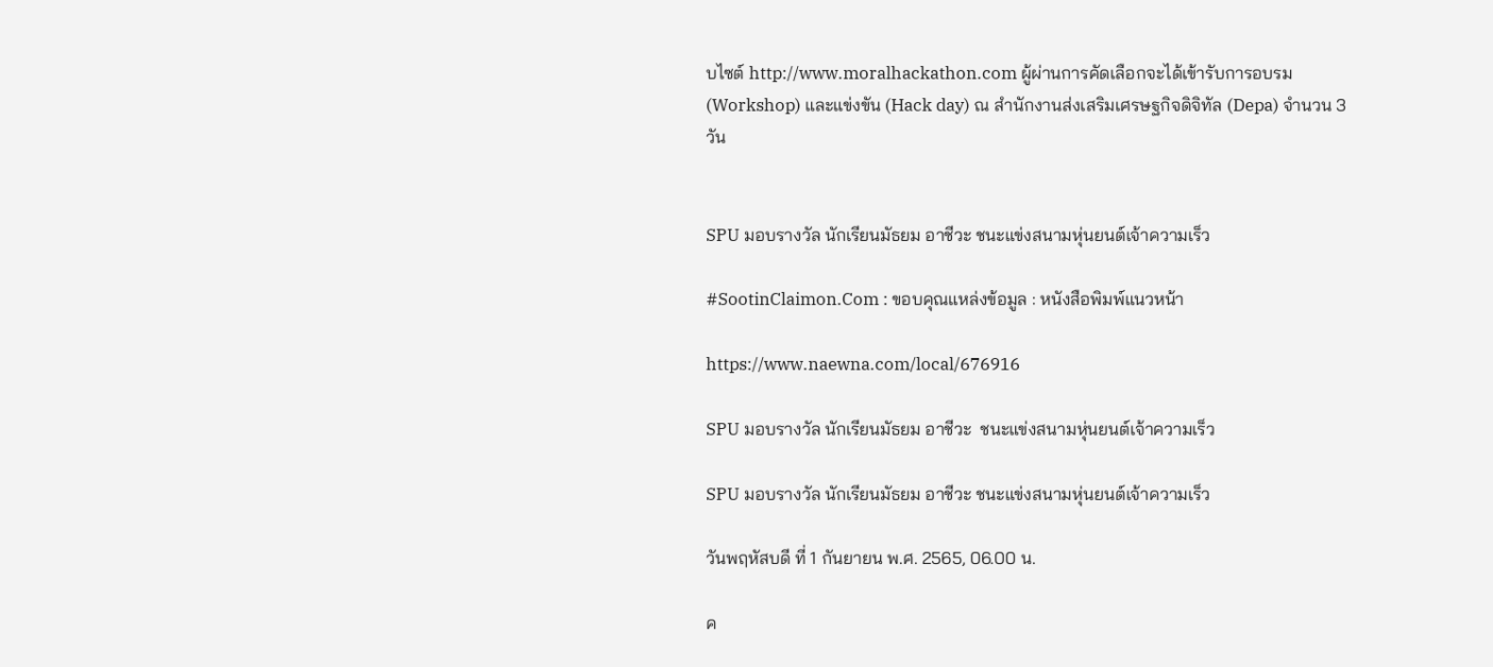บไซต์ http://www.moralhackathon.com ผู้ผ่านการคัดเลือกจะได้เข้ารับการอบรม (Workshop) และแข่งขัน (Hack day) ณ สำนักงานส่งเสริมเศรษฐกิจดิจิทัล (Depa) จำนวน 3 วัน


SPU มอบรางวัล นักเรียนมัธยม อาชีวะ ชนะแข่งสนามหุ่นยนต์เจ้าความเร็ว

#SootinClaimon.Com : ขอบคุณแหล่งข้อมูล : หนังสือพิมพ์แนวหน้า

https://www.naewna.com/local/676916

SPU มอบรางวัล นักเรียนมัธยม อาชีวะ  ชนะแข่งสนามหุ่นยนต์เจ้าความเร็ว

SPU มอบรางวัล นักเรียนมัธยม อาชีวะ ชนะแข่งสนามหุ่นยนต์เจ้าความเร็ว

วันพฤหัสบดี ที่ 1 กันยายน พ.ศ. 2565, 06.00 น.

ค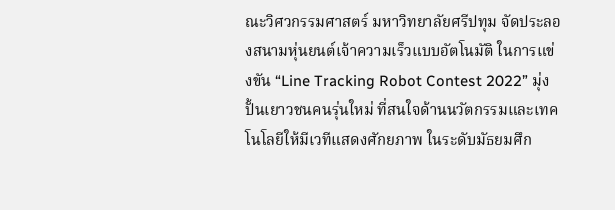ณะวิศวกรรมศาสตร์ มหาวิทยาลัยศรีปทุม จัดประลองสนามหุ่นยนต์เจ้าความเร็วแบบอัตโนมัติ ในการแข่งขัน “Line Tracking Robot Contest 2022” มุ่งปั้นเยาวชนคนรุ่นใหม่ ที่สนใจด้านนวัตกรรมและเทคโนโลยีให้มีเวทีแสดงศักยภาพ ในระดับมัธยมศึก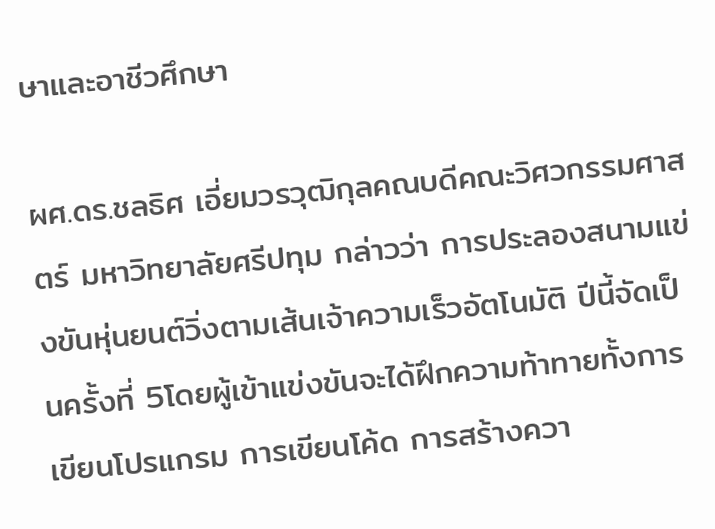ษาและอาชีวศึกษา

ผศ.ดร.ชลธิศ เอี่ยมวรวุฒิกุลคณบดีคณะวิศวกรรมศาสตร์ มหาวิทยาลัยศรีปทุม กล่าวว่า การประลองสนามแข่งขันหุ่นยนต์วิ่งตามเส้นเจ้าความเร็วอัตโนมัติ ปีนี้จัดเป็นครั้งที่ 5โดยผู้เข้าแข่งขันจะได้ฝึกความท้าทายทั้งการเขียนโปรแกรม การเขียนโค้ด การสร้างควา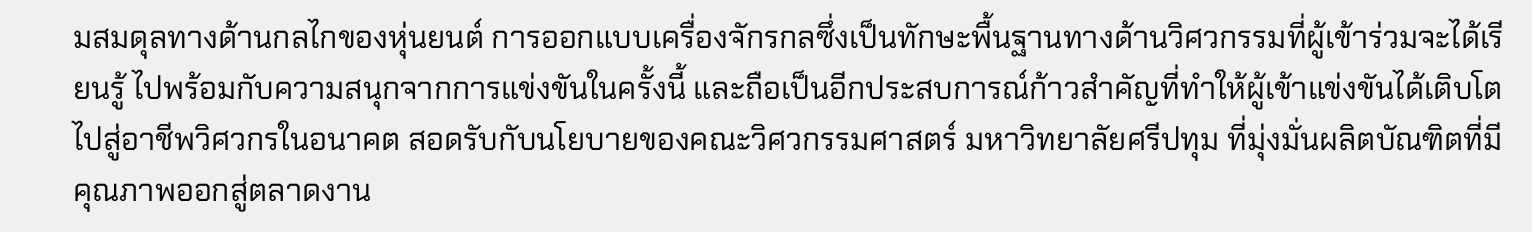มสมดุลทางด้านกลไกของหุ่นยนต์ การออกแบบเครื่องจักรกลซึ่งเป็นทักษะพื้นฐานทางด้านวิศวกรรมที่ผู้เข้าร่วมจะได้เรียนรู้ ไปพร้อมกับความสนุกจากการแข่งขันในครั้งนี้ และถือเป็นอีกประสบการณ์ก้าวสำคัญที่ทำให้ผู้เข้าแข่งขันได้เติบโตไปสู่อาชีพวิศวกรในอนาคต สอดรับกับนโยบายของคณะวิศวกรรมศาสตร์ มหาวิทยาลัยศรีปทุม ที่มุ่งมั่นผลิตบัณฑิตที่มีคุณภาพออกสู่ตลาดงาน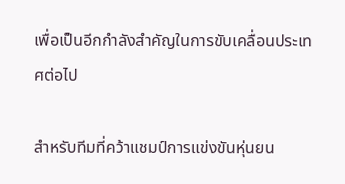เพื่อเป็นอีกกำลังสำคัญในการขับเคลื่อนประเทศต่อไป

สำหรับทีมที่คว้าแชมป์การแข่งขันหุ่นยน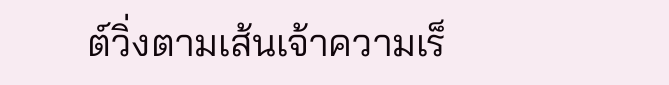ต์วิ่งตามเส้นเจ้าความเร็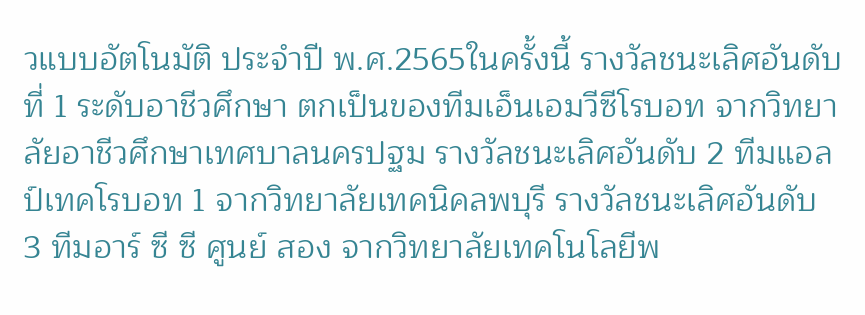วแบบอัตโนมัติ ประจำปี พ.ศ.2565ในครั้งนี้ รางวัลชนะเลิศอันดับที่ 1 ระดับอาชีวศึกษา ตกเป็นของทีมเอ็นเอมวีซีโรบอท จากวิทยาลัยอาชีวศึกษาเทศบาลนครปฐม รางวัลชนะเลิศอันดับ 2 ทีมแอลป์เทคโรบอท 1 จากวิทยาลัยเทคนิคลพบุรี รางวัลชนะเลิศอันดับ 3 ทีมอาร์ ซี ซี ศูนย์ สอง จากวิทยาลัยเทคโนโลยีพ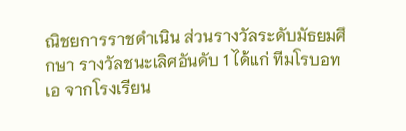ณิชยการราชดำเนิน ส่วนรางวัลระดับมัธยมศึกษา รางวัลชนะเลิศอันดับ 1 ได้แก่ ทีมโรบอทเอ จากโรงเรียน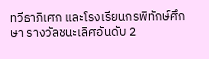ทวีธาภิเศก และโรงเรียนกรพิทักษ์ศึกษา รางวัลชนะเลิศอันดับ 2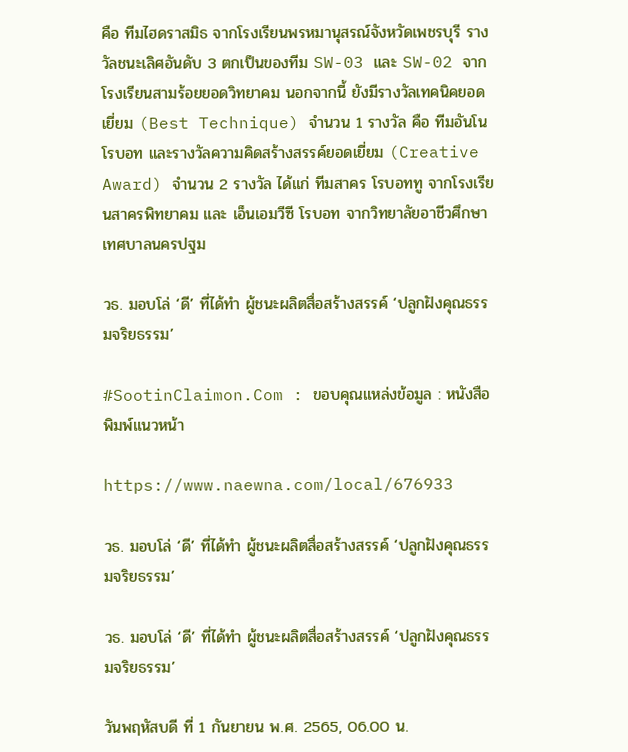คือ ทีมไฮดราสมิธ จากโรงเรียนพรหมานุสรณ์จังหวัดเพชรบุรี รางวัลชนะเลิศอันดับ 3 ตกเป็นของทีม SW-03 และ SW-02 จากโรงเรียนสามร้อยยอดวิทยาคม นอกจากนี้ ยังมีรางวัลเทคนิคยอดเยี่ยม (Best Technique) จำนวน 1 รางวัล คือ ทีมอันโน โรบอท และรางวัลความคิดสร้างสรรค์ยอดเยี่ยม (Creative Award) จำนวน 2 รางวัล ได้แก่ ทีมสาคร โรบอททู จากโรงเรียนสาครพิทยาคม และ เอ็นเอมวีซี โรบอท จากวิทยาลัยอาชีวศึกษาเทศบาลนครปฐม

วธ. มอบโล่ ‘ดี’ ที่ได้ทำ ผู้ชนะผลิตสื่อสร้างสรรค์ ‘ปลูกฝังคุณธรรมจริยธรรม’

#SootinClaimon.Com : ขอบคุณแหล่งข้อมูล : หนังสือพิมพ์แนวหน้า

https://www.naewna.com/local/676933

วธ. มอบโล่ ‘ดี’ ที่ได้ทำ ผู้ชนะผลิตสื่อสร้างสรรค์ ‘ปลูกฝังคุณธรรมจริยธรรม’

วธ. มอบโล่ ‘ดี’ ที่ได้ทำ ผู้ชนะผลิตสื่อสร้างสรรค์ ‘ปลูกฝังคุณธรรมจริยธรรม’

วันพฤหัสบดี ที่ 1 กันยายน พ.ศ. 2565, 06.00 น.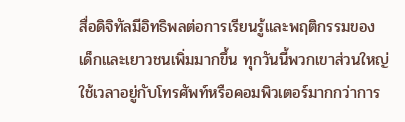สื่อดิจิทัลมีอิทธิพลต่อการเรียนรู้และพฤติกรรมของเด็กและเยาวชนเพิ่มมากขึ้น ทุกวันนี้พวกเขาส่วนใหญ่ใช้เวลาอยู่กับโทรศัพท์หรือคอมพิวเตอร์มากกว่าการ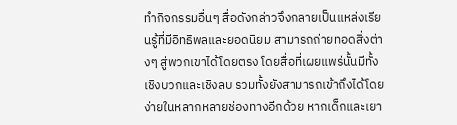ทำกิจกรรมอื่นๆ สื่อดังกล่าวจึงกลายเป็นแหล่งเรียนรู้ที่มีอิทธิพลและยอดนิยม สามารถถ่ายทอดสิ่งต่างๆ สู่พวกเขาได้โดยตรง โดยสื่อที่เผยแพร่นั้นมีทั้งเชิงบวกและเชิงลบ รวมทั้งยังสามารถเข้าถึงได้โดยง่ายในหลากหลายช่องทางอีกด้วย หากเด็กและเยา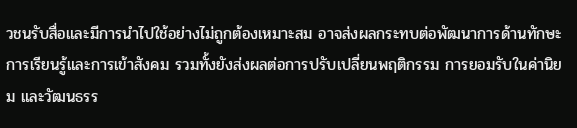วชนรับสื่อและมีการนำไปใช้อย่างไม่ถูกต้องเหมาะสม อาจส่งผลกระทบต่อพัฒนาการด้านทักษะการเรียนรู้และการเข้าสังคม รวมทั้งยังส่งผลต่อการปรับเปลี่ยนพฤติกรรม การยอมรับในค่านิยม และวัฒนธรร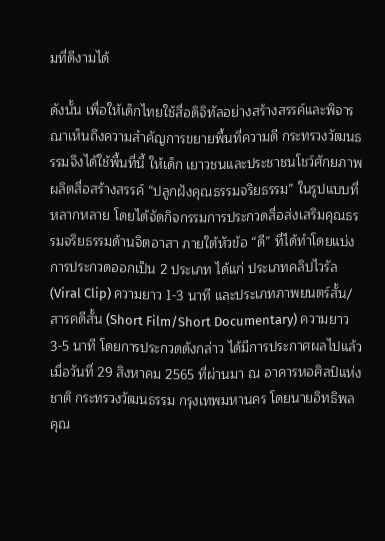มที่ดีงามได้

ดังนั้น เพื่อให้เด็กไทยใช้สื่อดิจิทัลอย่างสร้างสรรค์และพิจารณาเห็นถึงความสำคัญการขยายพื้นที่ความดี กระทรวงวัฒนธรรมจึงได้ใช้พื้นที่นี้ ให้เด็ก เยาวชนและประชาชนโชว์ศักยภาพผลิตสื่อสร้างสรรค์ “ปลูกฝังคุณธรรมจริยธรรม” ในรูปแบบที่หลากหลาย โดยได้จัดกิจกรรมการประกวดสื่อส่งเสริมคุณธรรมจริยธรรมด้านจิตอาสา ภายใต้หัวข้อ “ดี” ที่ได้ทำโดยแบ่งการประกวดออกเป็น 2 ประเภท ได้แก่ ประเภทคลิปไวรัล (Viral Clip) ความยาว 1-3 นาที และประเภทภาพยนตร์สั้น/สารคดีสั้น (Short Film/Short Documentary) ความยาว 3-5 นาที โดยการประกวดดังกล่าว ได้มีการประกาศผลไปแล้วเมื่อวันที่ 29 สิงหาคม 2565 ที่ผ่านมา ณ อาคารหอศิลป์แห่งชาติ กระทรวงวัฒนธรรม กรุงเทพมหานคร โดยนายอิทธิพล คุณ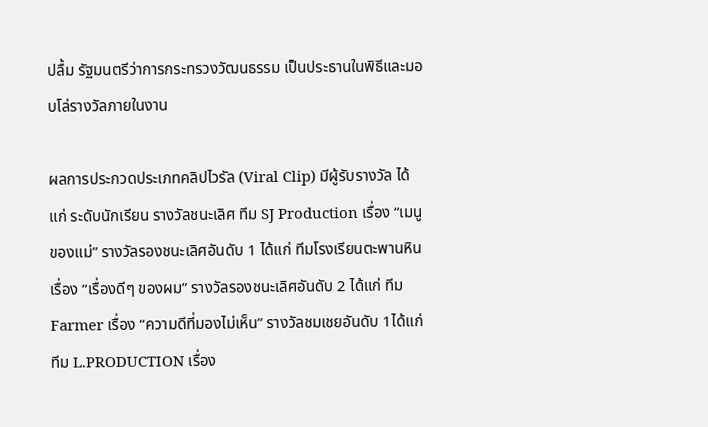ปลื้ม รัฐมนตรีว่าการกระทรวงวัฒนธรรม เป็นประธานในพิธีและมอบโล่รางวัลภายในงาน

ผลการประกวดประเภทคลิปไวรัล (Viral Clip) มีผู้รับรางวัล ได้แก่ ระดับนักเรียน รางวัลชนะเลิศ ทีม SJ Production เรื่อง “เมนูของแม่” รางวัลรองชนะเลิศอันดับ 1 ได้แก่ ทีมโรงเรียนตะพานหิน เรื่อง “เรื่องดีๆ ของผม” รางวัลรองชนะเลิศอันดับ 2 ได้แก่ ทีม Farmer เรื่อง “ความดีที่มองไม่เห็น” รางวัลชมเชยอันดับ 1ได้แก่ ทีม L.PRODUCTION เรื่อง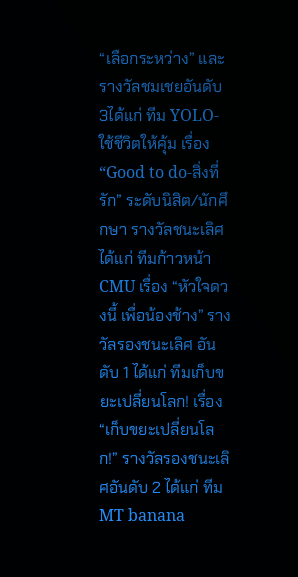“เลือกระหว่าง” และรางวัลชมเชยอันดับ 3ได้แก่ ทีม YOLO-ใช้ชีวิตให้คุ้ม เรื่อง“Good to do-สิ่งที่รัก” ระดับนิสิต/นักศึกษา รางวัลชนะเลิศ ได้แก่ ทีมก้าวหน้า CMU เรื่อง “หัวใจดวงนี้ เพื่อน้องช้าง” รางวัลรองชนะเลิศ อันดับ 1 ได้แก่ ทีมเก็บขยะเปลี่ยนโลก! เรื่อง“เก็บขยะเปลี่ยนโลก!” รางวัลรองชนะเลิศอันดับ 2 ได้แก่ ทีม MT banana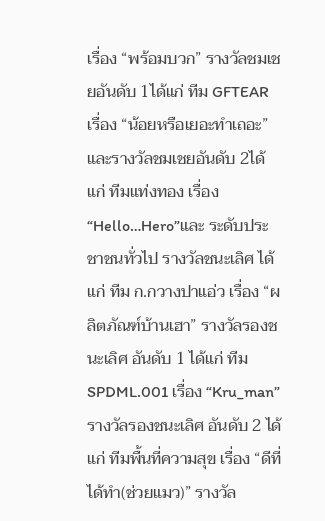เรื่อง “พร้อมบวก” รางวัลชมเชยอันดับ 1ได้แก่ ทีม GFTEAR เรื่อง “น้อยหรือเยอะทำเถอะ” และรางวัลชมเชยอันดับ 2ได้แก่ ทีมแท่งทอง เรื่อง “Hello…Hero”และ ระดับประชาชนทั่วไป รางวัลชนะเลิศ ได้แก่ ทีม ก.กวางปาแอ่ว เรื่อง “ผลิตภัณฑ์บ้านเฮา” รางวัลรองชนะเลิศ อันดับ 1 ได้แก่ ทีม SPDML.001 เรื่อง “Kru_man” รางวัลรองชนะเลิศ อันดับ 2 ได้แก่ ทีมพื้นที่ความสุข เรื่อง “ดีที่ได้ทำ(ช่วยแมว)” รางวัล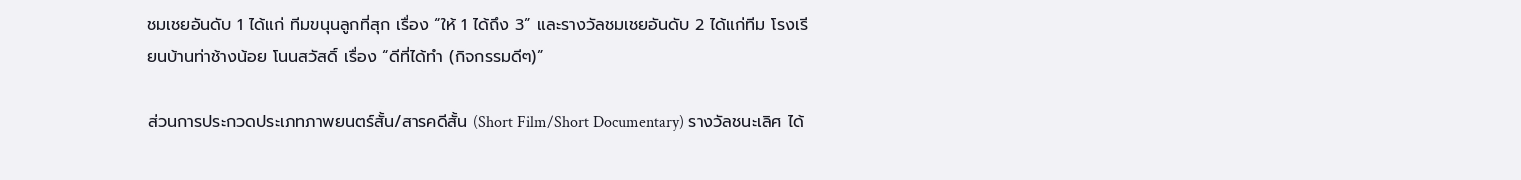ชมเชยอันดับ 1 ได้แก่ ทีมขนุนลูกที่สุก เรื่อง “ให้ 1 ได้ถึง 3” และรางวัลชมเชยอันดับ 2 ได้แก่ทีม โรงเรียนบ้านท่าช้างน้อย โนนสวัสดิ์ เรื่อง “ดีที่ได้ทำ (กิจกรรมดีๆ)”

ส่วนการประกวดประเภทภาพยนตร์สั้น/สารคดีสั้น (Short Film/Short Documentary) รางวัลชนะเลิศ ได้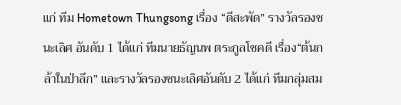แก่ ทีม Hometown Thungsong เรื่อง “ดีสะพัด” รางวัลรองชนะเลิศ อันดับ 1 ได้แก่ ทีมนายธัญนพ ตระกูลโชคดี เรื่อง“ต้นกล้าในป่าลึก” และรางวัลรองชนะเลิศอันดับ 2 ได้แก่ ทีมกลุ่มสม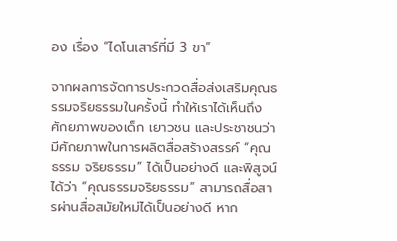อง เรื่อง “ไดโนเสาร์ที่มี 3 ขา”

จากผลการจัดการประกวดสื่อส่งเสริมคุณธรรมจริยธรรมในครั้งนี้ ทำให้เราได้เห็นถึงศักยภาพของเด็ก เยาวชน และประชาชนว่า มีศักยภาพในการผลิตสื่อสร้างสรรค์ “คุณธรรม จริยธรรม” ได้เป็นอย่างดี และพิสูจน์ได้ว่า “คุณธรรมจริยธรรม” สามารถสื่อสารผ่านสื่อสมัยใหม่ได้เป็นอย่างดี หาก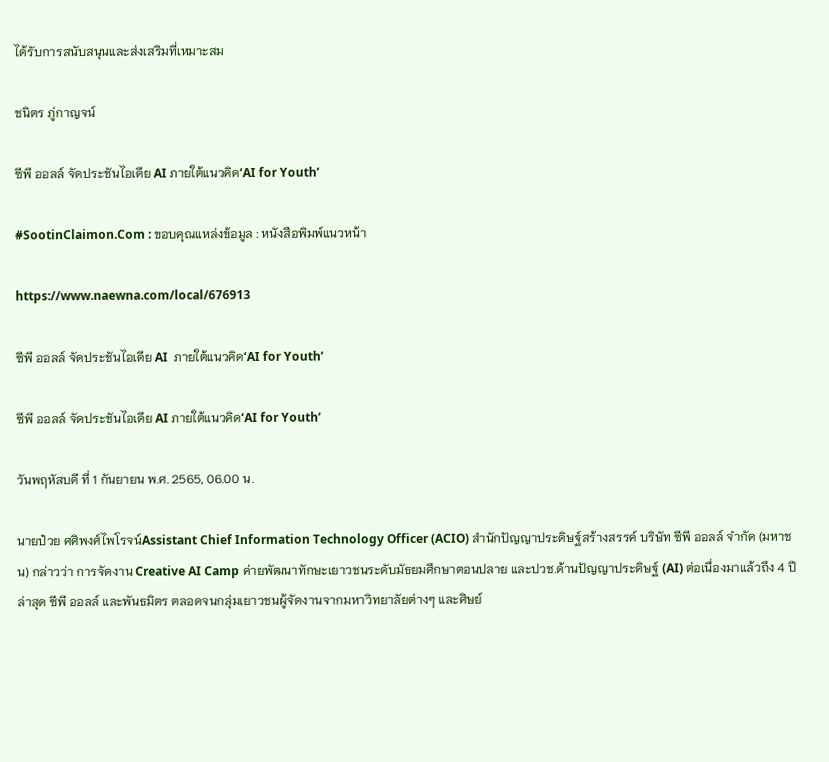ได้รับการสนับสนุนและส่งเสริมที่เหมาะสม

ชนิตร ภู่กาญจน์

ซีพี ออลล์ จัดประชันไอเดีย AI ภายใต้แนวคิด‘AI for Youth’

#SootinClaimon.Com : ขอบคุณแหล่งข้อมูล : หนังสือพิมพ์แนวหน้า

https://www.naewna.com/local/676913

ซีพี ออลล์ จัดประชันไอเดีย AI  ภายใต้แนวคิด‘AI for Youth’

ซีพี ออลล์ จัดประชันไอเดีย AI ภายใต้แนวคิด‘AI for Youth’

วันพฤหัสบดี ที่ 1 กันยายน พ.ศ. 2565, 06.00 น.

นายป๋วย ศศิพงศ์ไพโรจน์Assistant Chief Information Technology Officer (ACIO) สำนักปัญญาประดิษฐ์สร้างสรรค์ บริษัท ซีพี ออลล์ จำกัด (มหาชน) กล่าวว่า การจัดงาน Creative AI Camp ค่ายพัฒนาทักษะเยาวชนระดับมัธยมศึกษาตอนปลาย และปวช.ด้านปัญญาประดิษฐ์ (AI) ต่อเนื่องมาแล้วถึง 4 ปี ล่าสุด ซีพี ออลล์ และพันธมิตร ตลอดจนกลุ่มเยาวชนผู้จัดงานจากมหาวิทยาลัยต่างๆ และศิษย์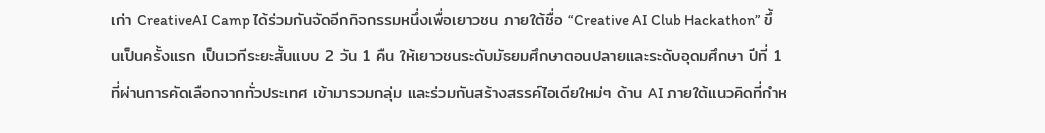เก่า CreativeAI Camp ได้ร่วมกันจัดอีกกิจกรรมหนึ่งเพื่อเยาวชน ภายใต้ชื่อ “Creative AI Club Hackathon” ขึ้นเป็นครั้งแรก เป็นเวทีระยะสั้นแบบ 2 วัน 1 คืน ให้เยาวชนระดับมัธยมศึกษาตอนปลายและระดับอุดมศึกษา ปีที่ 1 ที่ผ่านการคัดเลือกจากทั่วประเทศ เข้ามารวมกลุ่ม และร่วมกันสร้างสรรค์ไอเดียใหม่ๆ ด้าน AI ภายใต้แนวคิดที่กำห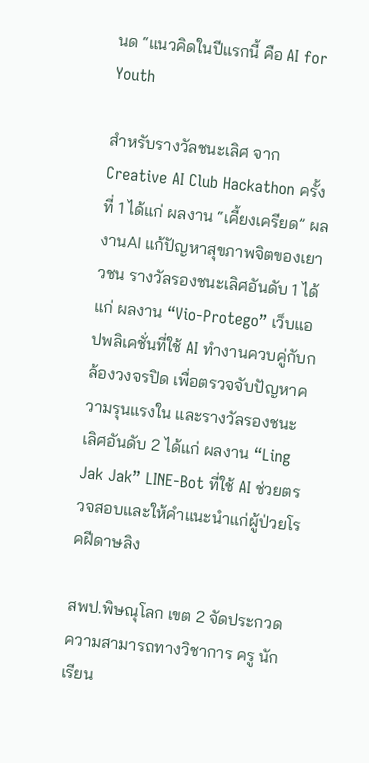นด “แนวคิดในปีแรกนี้ คือ AI for Youth

สำหรับรางวัลชนะเลิศ จาก Creative AI Club Hackathon ครั้งที่ 1 ได้แก่ ผลงาน “เคี้ยงเครียด” ผลงานAI แก้ปัญหาสุขภาพจิตของเยาวชน รางวัลรองชนะเลิศอันดับ 1 ได้แก่ ผลงาน “Vio-Protego” เว็บแอปพลิเคชั่นที่ใช้ AI ทำงานควบคู่กับกล้องวงจรปิด เพื่อตรวจจับปัญหาความรุนแรงใน และรางวัลรองชนะเลิศอันดับ 2 ได้แก่ ผลงาน “Ling Jak Jak” LINE-Bot ที่ใช้ AI ช่วยตรวจสอบและให้คำแนะนำแก่ผู้ป่วยโรคฝีดาษลิง

สพป.พิษณุโลก เขต 2 จัดประกวด ความสามารถทางวิชาการ ครู นักเรียน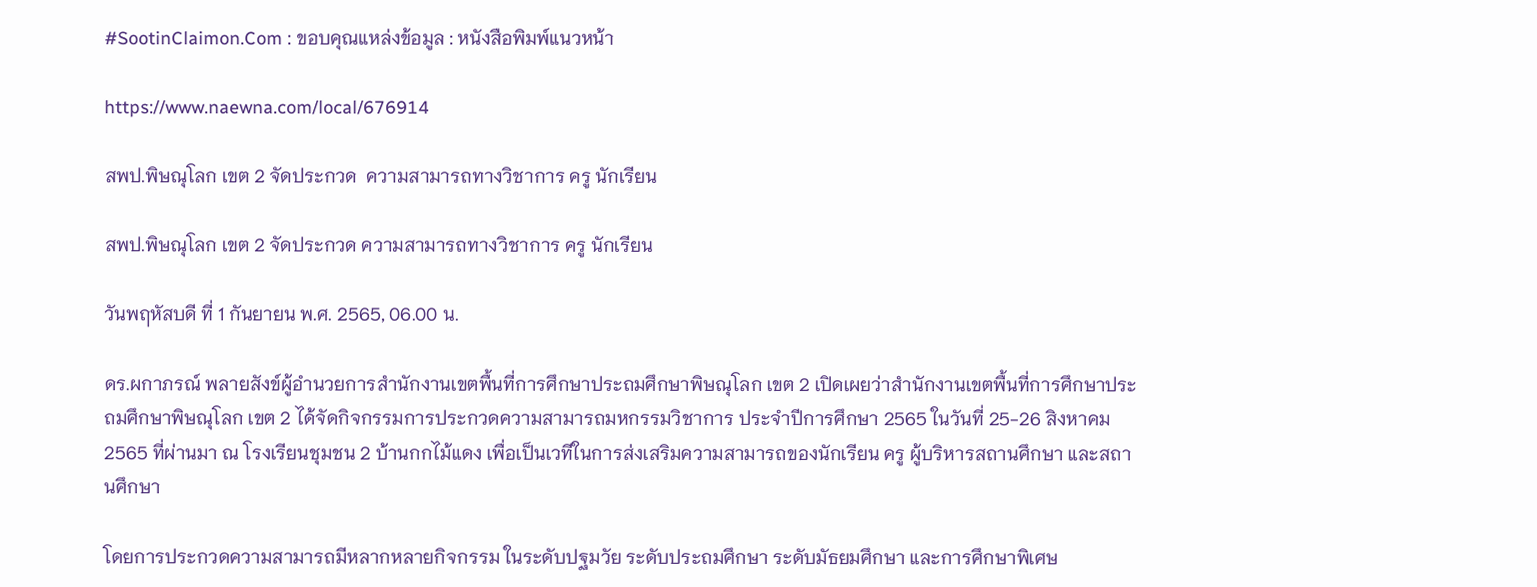#SootinClaimon.Com : ขอบคุณแหล่งข้อมูล : หนังสือพิมพ์แนวหน้า

https://www.naewna.com/local/676914

สพป.พิษณุโลก เขต 2 จัดประกวด  ความสามารถทางวิชาการ ครู นักเรียน

สพป.พิษณุโลก เขต 2 จัดประกวด ความสามารถทางวิชาการ ครู นักเรียน

วันพฤหัสบดี ที่ 1 กันยายน พ.ศ. 2565, 06.00 น.

ดร.ผกาภรณ์ พลายสังข์ผู้อำนวยการสำนักงานเขตพื้นที่การศึกษาประถมศึกษาพิษณุโลก เขต 2 เปิดเผยว่าสำนักงานเขตพื้นที่การศึกษาประถมศึกษาพิษณุโลก เขต 2 ได้จัดกิจกรรมการประกวดความสามารถมหกรรมวิชาการ ประจำปีการศึกษา 2565 ในวันที่ 25-26 สิงหาคม 2565 ที่ผ่านมา ณ โรงเรียนชุมชน 2 บ้านกกไม้แดง เพื่อเป็นเวทีในการส่งเสริมความสามารถของนักเรียน ครู ผู้บริหารสถานศึกษา และสถานศึกษา

โดยการประกวดความสามารถมีหลากหลายกิจกรรม ในระดับปฐมวัย ระดับประถมศึกษา ระดับมัธยมศึกษา และการศึกษาพิเศษ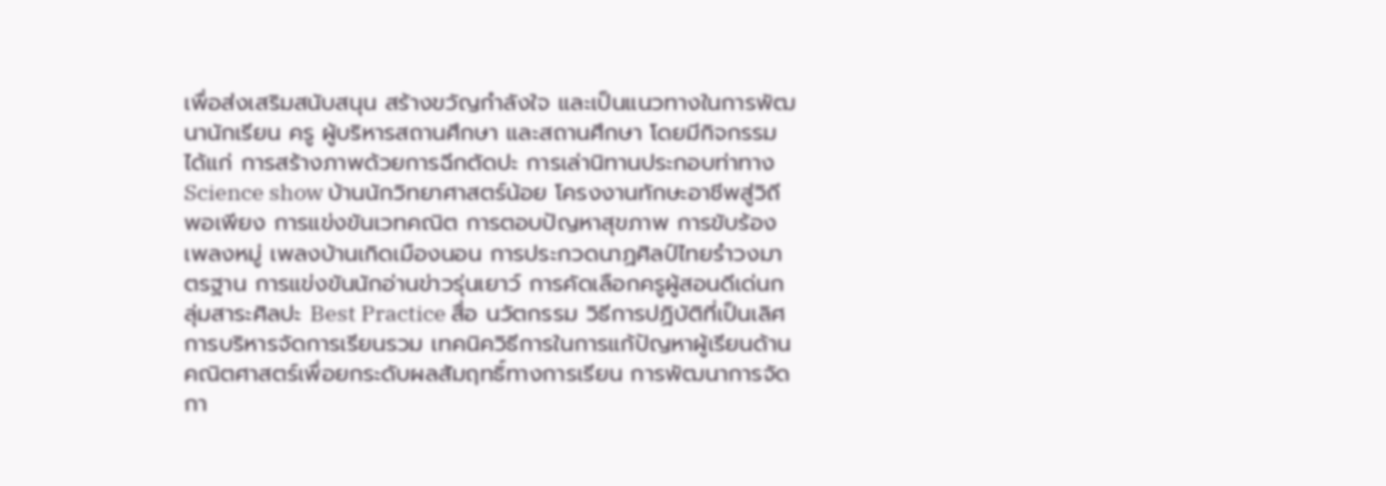เพื่อส่งเสริมสนับสนุน สร้างขวัญกำลังใจ และเป็นแนวทางในการพัฒนานักเรียน ครู ผู้บริหารสถานศึกษา และสถานศึกษา โดยมีกิจกรรม ได้แก่ การสร้างภาพด้วยการฉีกตัดปะ การเล่านิทานประกอบท่าทาง Science show บ้านนักวิทยาศาสตร์น้อย โครงงานทักษะอาชีพสู่วิถีพอเพียง การแข่งขันเวทคณิต การตอบปัญหาสุขภาพ การขับร้องเพลงหมู่ เพลงบ้านเกิดเมืองนอน การประกวดนาฏศิลป์ไทยรำวงมาตรฐาน การแข่งขันนักอ่านข่าวรุ่นเยาว์ การคัดเลือกครูผู้สอนดีเด่นกลุ่มสาระศิลปะ Best Practice สื่อ นวัตกรรม วิธีการปฏิบัติที่เป็นเลิศ การบริหารจัดการเรียนรวม เทคนิควิธีการในการแก้ปัญหาผู้เรียนด้านคณิตศาสตร์เพื่อยกระดับผลสัมฤทธิ์ทางการเรียน การพัฒนาการจัดกา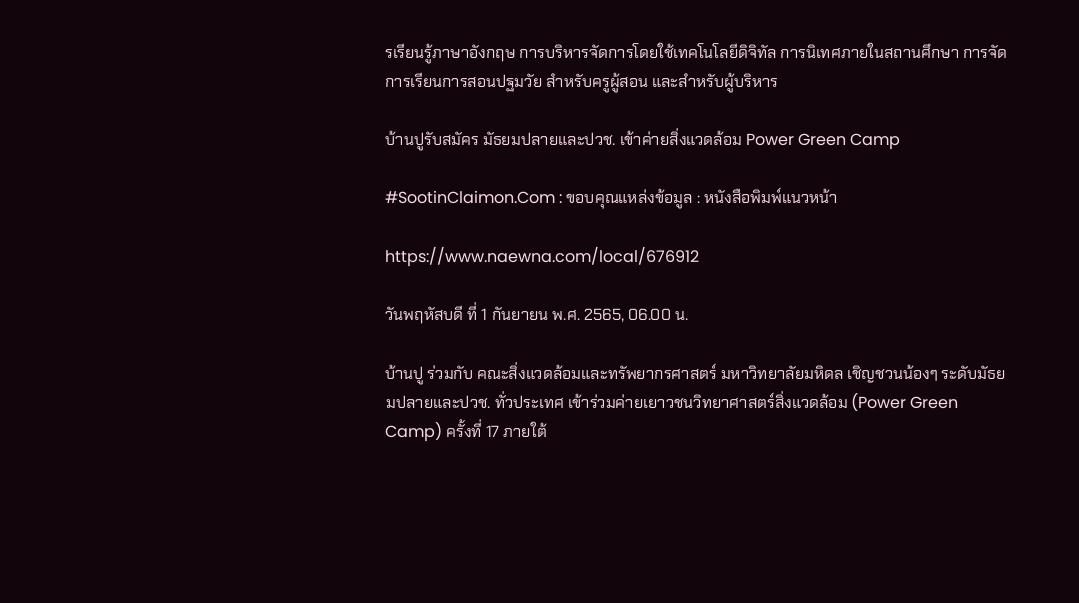รเรียนรู้ภาษาอังกฤษ การบริหารจัดการโดยใช้เทคโนโลยีดิจิทัล การนิเทศภายในสถานศึกษา การจัดการเรียนการสอนปฐมวัย สำหรับครูผู้สอน และสำหรับผู้บริหาร

บ้านปูรับสมัคร มัธยมปลายและปวช. เข้าค่ายสิ่งแวดล้อม Power Green Camp

#SootinClaimon.Com : ขอบคุณแหล่งข้อมูล : หนังสือพิมพ์แนวหน้า

https://www.naewna.com/local/676912

วันพฤหัสบดี ที่ 1 กันยายน พ.ศ. 2565, 06.00 น.

บ้านปู ร่วมกับ คณะสิ่งแวดล้อมและทรัพยากรศาสตร์ มหาวิทยาลัยมหิดล เชิญชวนน้องๆ ระดับมัธยมปลายและปวช. ทั่วประเทศ เข้าร่วมค่ายเยาวชนวิทยาศาสตร์สิ่งแวดล้อม (Power Green Camp) ครั้งที่ 17 ภายใต้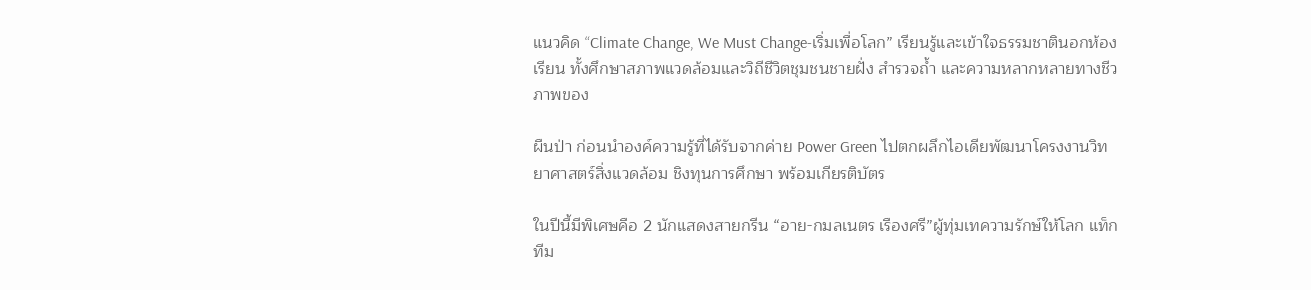แนวคิด “Climate Change, We Must Change-เริ่มเพื่อโลก” เรียนรู้และเข้าใจธรรมชาตินอกห้องเรียน ทั้งศึกษาสภาพแวดล้อมและวิถีชีวิตชุมชนชายฝั่ง สำรวจถ้ำ และความหลากหลายทางชีวภาพของ

ผืนป่า ก่อนนำองค์ความรู้ที่ได้รับจากค่าย Power Green ไปตกผลึกไอเดียพัฒนาโครงงานวิทยาศาสตร์สิ่งแวดล้อม ชิงทุนการศึกษา พร้อมเกียรติบัตร

ในปีนี้มีพิเศษคือ 2 นักแสดงสายกรีน “อาย-กมลเนตร เรืองศรี”ผู้ทุ่มเทความรักษ์ให้โลก แท็กทีม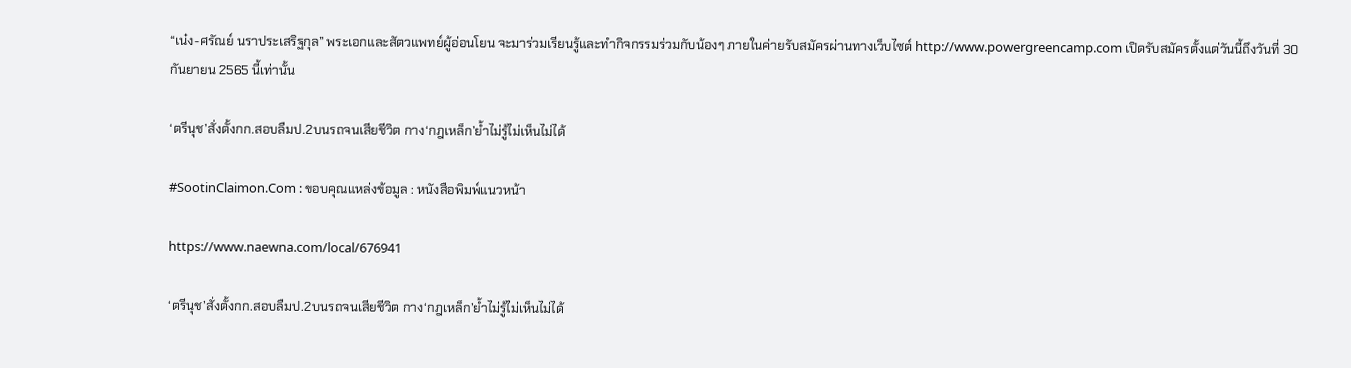“เน๋ง-ศรัณย์ นราประเสริฐกุล” พระเอกและสัตวแพทย์ผู้อ่อนโยน จะมาร่วมเรียนรู้และทำกิจกรรมร่วมกับน้องๆ ภายในค่ายรับสมัครผ่านทางเว็บไซต์ http://www.powergreencamp.com เปิดรับสมัครตั้งแต่วันนี้ถึงวันที่ 30 กันยายน 2565 นี้เท่านั้น

‘ตรีนุช’สั่งตั้งกก.สอบลืมป.2บนรถจนเสียชีวิต กาง‘กฎเหล็ก’ย้ำไม่รู้ไม่เห็นไม่ได้

#SootinClaimon.Com : ขอบคุณแหล่งข้อมูล : หนังสือพิมพ์แนวหน้า

https://www.naewna.com/local/676941

‘ตรีนุช’สั่งตั้งกก.สอบลืมป.2บนรถจนเสียชีวิต กาง‘กฎเหล็ก’ย้ำไม่รู้ไม่เห็นไม่ได้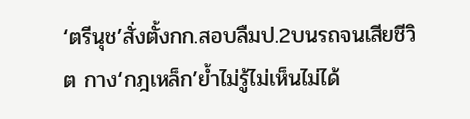‘ตรีนุช’สั่งตั้งกก.สอบลืมป.2บนรถจนเสียชีวิต กาง‘กฎเหล็ก’ย้ำไม่รู้ไม่เห็นไม่ได้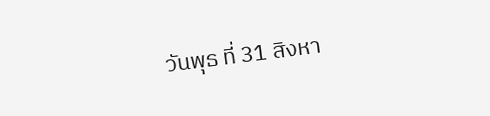วันพุธ ที่ 31 สิงหา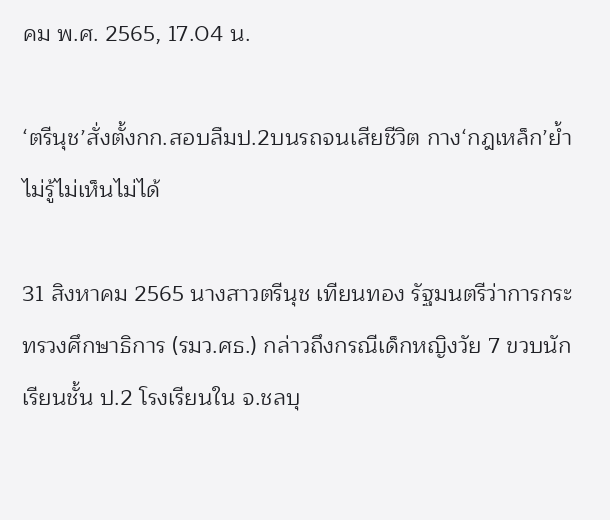คม พ.ศ. 2565, 17.04 น.

‘ตรีนุช’สั่งตั้งกก.สอบลืมป.2บนรถจนเสียชีวิต กาง‘กฎเหล็ก’ย้ำไม่รู้ไม่เห็นไม่ได้

31 สิงหาคม 2565 นางสาวตรีนุช เทียนทอง รัฐมนตรีว่าการกระทรวงศึกษาธิการ (รมว.ศธ.) กล่าวถึงกรณีเด็กหญิงวัย 7 ขวบนักเรียนชั้น ป.2 โรงเรียนใน จ.ชลบุ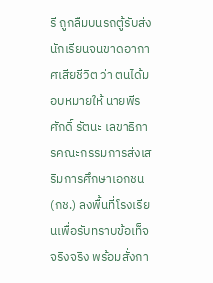รี ถูกลืมบนรถตู้รับส่งนักเรียนจนขาดอากาศเสียชีวิต ว่า ตนได้มอบหมายให้ นายพีรศักดิ์ รัตนะ เลขาธิการคณะกรรมการส่งเสริมการศึกษาเอกชน (กช.) ลงพื้นที่โรงเรียนเพื่อรับทราบข้อเท็จจริงจริง พร้อมสั่งกา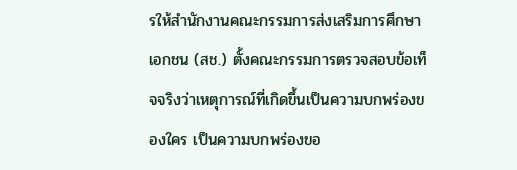รให้สำนักงานคณะกรรมการส่งเสริมการศึกษาเอกชน (สช.) ตั้งคณะกรรมการตรวจสอบข้อเท็จจริงว่าเหตุการณ์ที่เกิดขึ้นเป็นความบกพร่องของใคร เป็นความบกพร่องขอ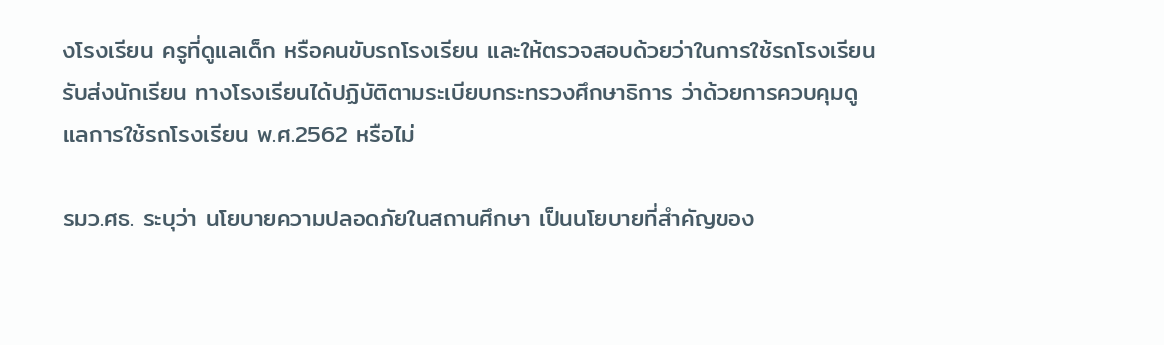งโรงเรียน ครูที่ดูแลเด็ก หรือคนขับรถโรงเรียน และให้ตรวจสอบด้วยว่าในการใช้รถโรงเรียนรับส่งนักเรียน ทางโรงเรียนได้ปฏิบัติตามระเบียบกระทรวงศึกษาธิการ ว่าด้วยการควบคุมดูแลการใช้รถโรงเรียน พ.ศ.2562 หรือไม่

รมว.ศธ. ระบุว่า นโยบายความปลอดภัยในสถานศึกษา เป็นนโยบายที่สำคัญของ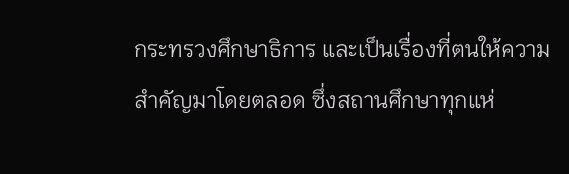กระทรวงศึกษาธิการ และเป็นเรื่องที่ตนให้ความสำคัญมาโดยตลอด ซึ่งสถานศึกษาทุกแห่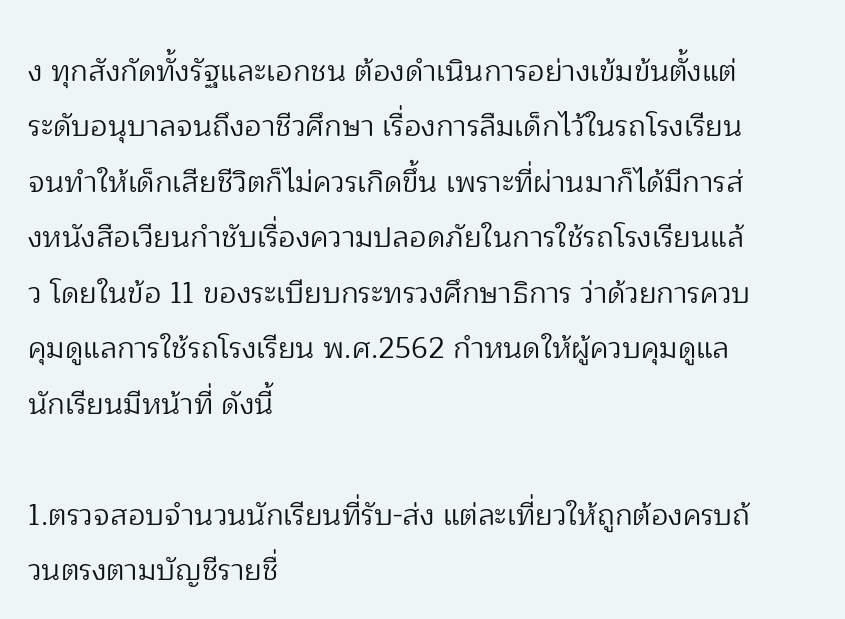ง ทุกสังกัดทั้งรัฐและเอกชน ต้องดำเนินการอย่างเข้มข้นตั้งแต่ระดับอนุบาลจนถึงอาชีวศึกษา เรื่องการลืมเด็กไว้ในรถโรงเรียนจนทำให้เด็กเสียชีวิตก็ไม่ควรเกิดขึ้น เพราะที่ผ่านมาก็ได้มีการส่งหนังสือเวียนกำชับเรื่องความปลอดภัยในการใช้รถโรงเรียนแล้ว โดยในข้อ 11 ของระเบียบกระทรวงศึกษาธิการ ว่าด้วยการควบคุมดูแลการใช้รถโรงเรียน พ.ศ.2562 กำหนดให้ผู้ควบคุมดูแลนักเรียนมีหน้าที่ ดังนี้

1.ตรวจสอบจำนวนนักเรียนที่รับ-ส่ง แต่ละเที่ยวให้ถูกต้องครบถ้วนตรงตามบัญชีรายชื่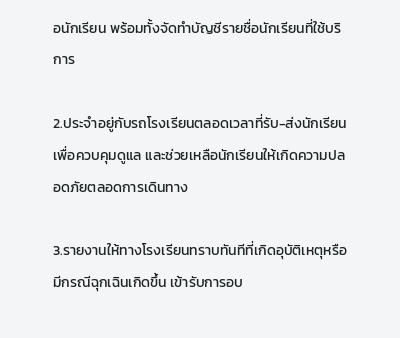อนักเรียน พร้อมทั้งจัดทำบัญชีรายชื่อนักเรียนที่ใช้บริการ

2.ประจำอยู่กับรถโรงเรียนตลอดเวลาที่รับ-ส่งนักเรียน เพื่อควบคุมดูแล และช่วยเหลือนักเรียนให้เกิดความปลอดภัยตลอดการเดินทาง

3.รายงานให้ทางโรงเรียนทราบทันทีที่เกิดอุบัติเหตุหรือมีกรณีฉุกเฉินเกิดขึ้น เข้ารับการอบ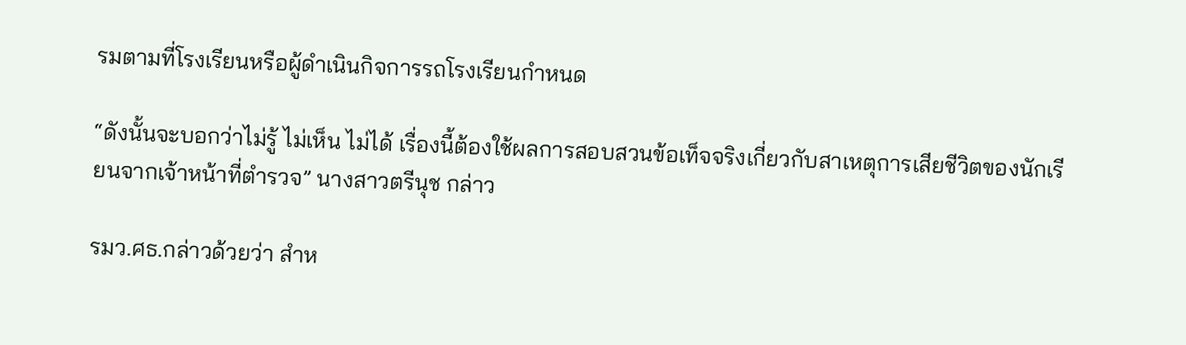รมตามที่โรงเรียนหรือผู้ดำเนินกิจการรถโรงเรียนกำหนด

“ดังนั้นจะบอกว่าไม่รู้ ไม่เห็น ไม่ได้ เรื่องนี้ต้องใช้ผลการสอบสวนข้อเท็จจริงเกี่ยวกับสาเหตุการเสียชีวิตของนักเรียนจากเจ้าหน้าที่ตำรวจ” นางสาวตรีนุช กล่าว

รมว.ศธ.กล่าวด้วยว่า สำห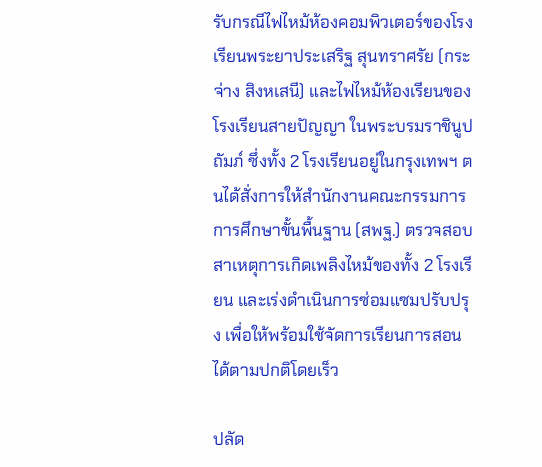รับกรณีไฟไหม้ห้องคอมพิวเตอร์ของโรงเรียนพระยาประเสริฐ สุนทราศรัย (กระจ่าง สิงหเสนี) และไฟไหม้ห้องเรียนของโรงเรียนสายปัญญา ในพระบรมราชินูปถัมภ์ ซึ่งทั้ง 2 โรงเรียนอยู่ในกรุงเทพฯ ตนได้สั่งการให้สำนักงานคณะกรรมการการศึกษาขั้นพื้นฐาน (สพฐ.) ตรวจสอบสาเหตุการเกิดเพลิงไหม้ของทั้ง 2 โรงเรียน และเร่งดำเนินการซ่อมแซมปรับปรุง เพื่อให้พร้อมใช้จัดการเรียนการสอนได้ตามปกติโดยเร็ว

ปลัด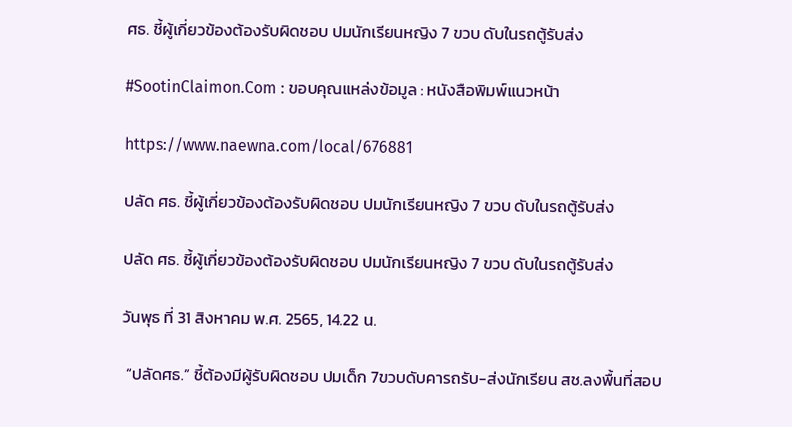ศธ. ชี้ผู้เกี่ยวข้องต้องรับผิดชอบ ปมนักเรียนหญิง 7 ขวบ ดับในรถตู้รับส่ง

#SootinClaimon.Com : ขอบคุณแหล่งข้อมูล : หนังสือพิมพ์แนวหน้า

https://www.naewna.com/local/676881

ปลัด ศธ. ชี้ผู้เกี่ยวข้องต้องรับผิดชอบ ปมนักเรียนหญิง 7 ขวบ ดับในรถตู้รับส่ง

ปลัด ศธ. ชี้ผู้เกี่ยวข้องต้องรับผิดชอบ ปมนักเรียนหญิง 7 ขวบ ดับในรถตู้รับส่ง

วันพุธ ที่ 31 สิงหาคม พ.ศ. 2565, 14.22 น.

 “ปลัดศธ.” ชี้ต้องมีผู้รับผิดชอบ ปมเด็ก 7ขวบดับคารถรับ-ส่งนักเรียน สช.ลงพื้นที่สอบ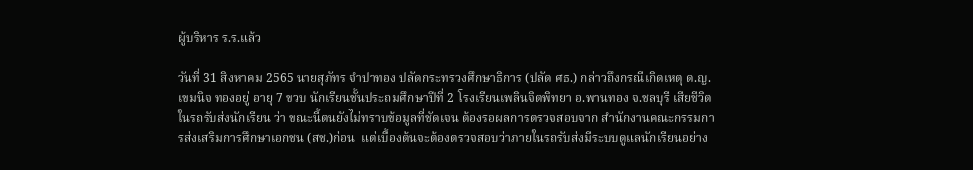ผู้บริหาร ร.ร.แล้ว

วันที่ 31 สิงหาคม 2565 นายสุภัทร จำปาทอง ปลัดกระทรวงศึกษาธิการ (ปลัด ศธ.) กล่าวถึงกรณีเกิดเหตุ ด.ญ.เขมนิจ ทองอยู่ อายุ 7 ขวบ นักเรียนชั้นประถมศึกษาปีที่ 2 โรงเรียนเพลินจิตพิทยา อ.พานทอง จ.ชลบุรี เสียชีวิตในรถรับส่งนักเรียน ว่า ขณะนี้ตนยังไม่ทราบข้อมูลที่ชัดเจน ต้องรอผลการตรวจสอบจาก สำนักงานคณะกรรมการส่งเสริมการศึกษาเอกชน (สช.)ก่อน  แต่เบื้องต้นจะต้องตรวจสอบว่าภายในรถรับส่งมีระบบดูแลนักเรียนอย่าง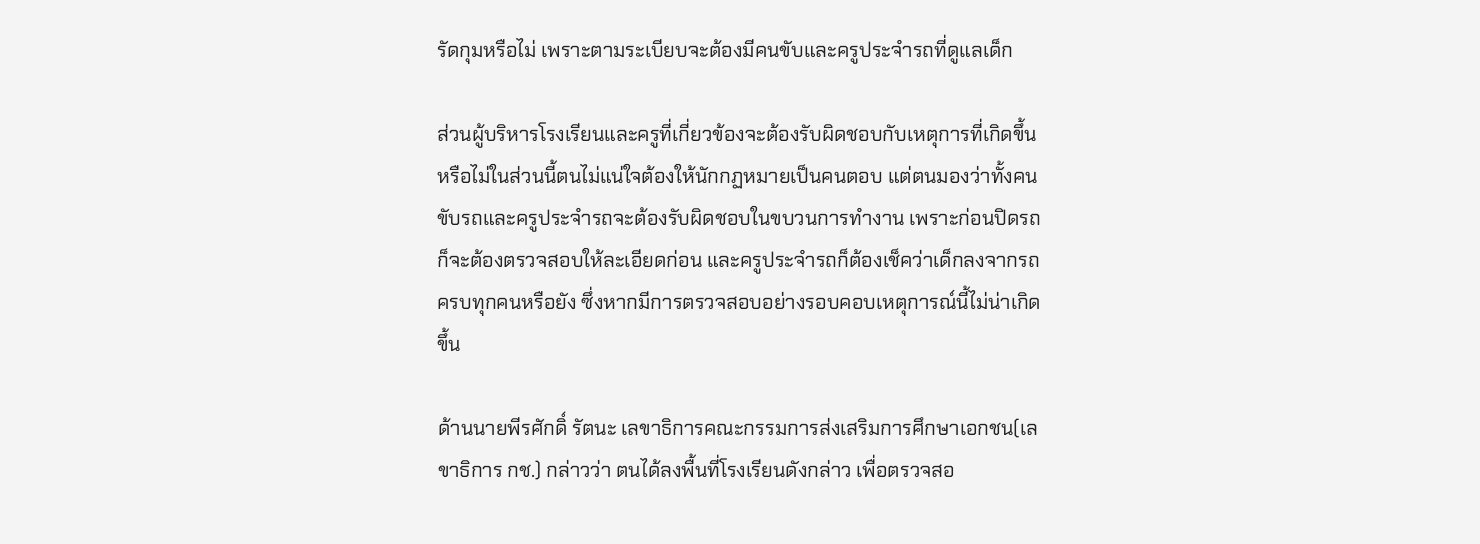รัดกุมหรือไม่ เพราะตามระเบียบจะต้องมีคนขับและครูประจำรถที่ดูแลเด็ก

ส่วนผู้บริหารโรงเรียนและครูที่เกี่ยวข้องจะต้องรับผิดชอบกับเหตุการที่เกิดขึ้นหรือไม่ในส่วนนี้ตนไม่แน่ใจต้องให้นักกฏหมายเป็นคนตอบ แต่ตนมองว่าทั้งคนขับรถและครูประจำรถจะต้องรับผิดชอบในขบวนการทำงาน เพราะก่อนปิดรถก็จะต้องตรวจสอบให้ละเอียดก่อน และครูประจำรถก็ต้องเช็คว่าเด็กลงจากรถครบทุกคนหรือยัง ซึ่งหากมีการตรวจสอบอย่างรอบคอบเหตุการณ์นี้ไม่น่าเกิดขึ้น

ด้านนายพีรศักดิ์ รัตนะ เลขาธิการคณะกรรมการส่งเสริมการศึกษาเอกชน(เลขาธิการ กช.) กล่าวว่า ตนได้ลงพื้นที่โรงเรียนดังกล่าว เพื่อตรวจสอ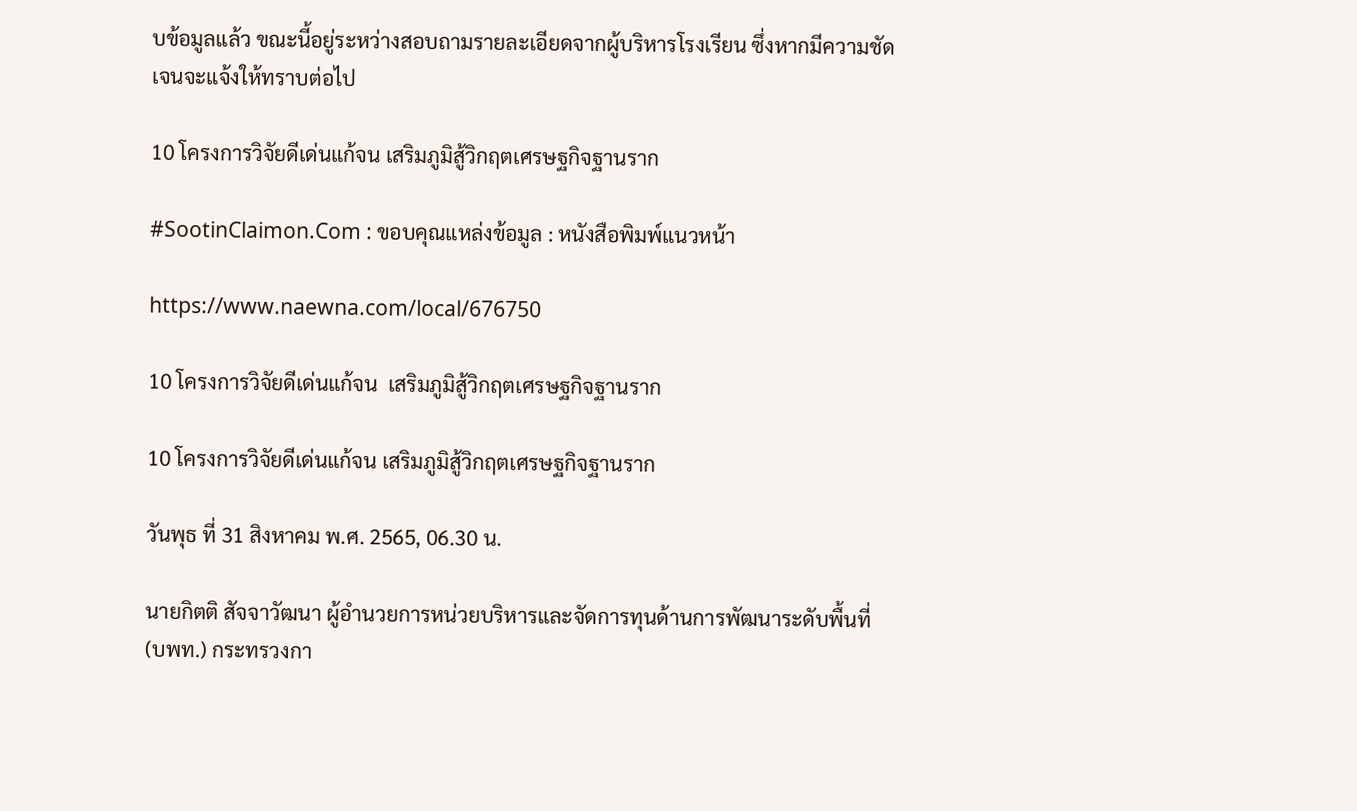บข้อมูลแล้ว ขณะนี้อยู่ระหว่างสอบถามรายละเอียดจากผู้บริหารโรงเรียน ซึ่งหากมีความชัดเจนจะแจ้งให้ทราบต่อไป

10 โครงการวิจัยดีเด่นแก้จน เสริมภูมิสู้วิกฤตเศรษฐกิจฐานราก

#SootinClaimon.Com : ขอบคุณแหล่งข้อมูล : หนังสือพิมพ์แนวหน้า

https://www.naewna.com/local/676750

10 โครงการวิจัยดีเด่นแก้จน  เสริมภูมิสู้วิกฤตเศรษฐกิจฐานราก

10 โครงการวิจัยดีเด่นแก้จน เสริมภูมิสู้วิกฤตเศรษฐกิจฐานราก

วันพุธ ที่ 31 สิงหาคม พ.ศ. 2565, 06.30 น.

นายกิตติ สัจจาวัฒนา ผู้อำนวยการหน่วยบริหารและจัดการทุนด้านการพัฒนาระดับพื้นที่ (บพท.) กระทรวงกา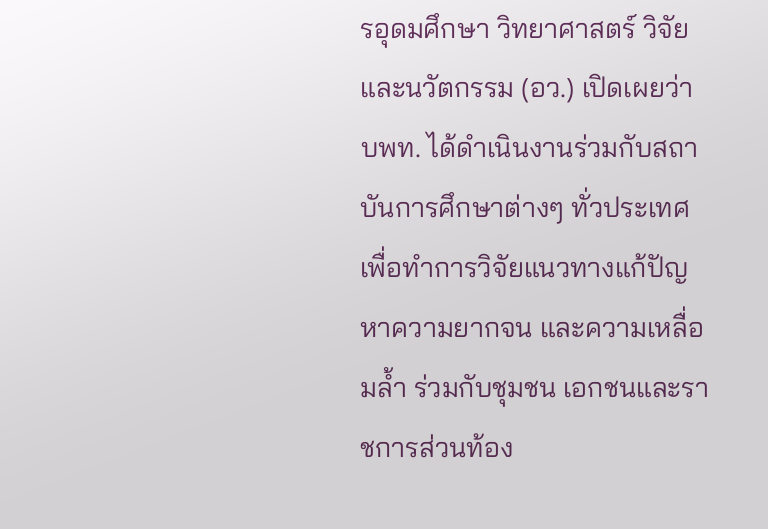รอุดมศึกษา วิทยาศาสตร์ วิจัยและนวัตกรรม (อว.) เปิดเผยว่า บพท. ได้ดำเนินงานร่วมกับสถาบันการศึกษาต่างๆ ทั่วประเทศเพื่อทำการวิจัยแนวทางแก้ปัญหาความยากจน และความเหลื่อมล้ำ ร่วมกับชุมชน เอกชนและราชการส่วนท้อง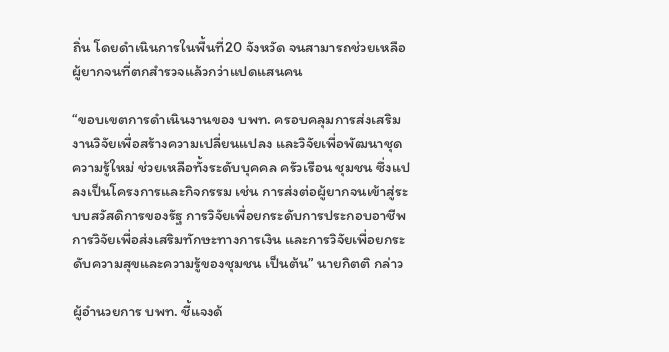ถิ่น โดยดำเนินการในพื้นที่20 จังหวัด จนสามารถช่วยเหลือผู้ยากจนที่ตกสำรวจแล้วกว่าแปดแสนคน

“ขอบเขตการดำเนินงานของ บพท. ครอบคลุมการส่งเสริมงานวิจัยเพื่อสร้างความเปลี่ยนแปลง และวิจัยเพื่อพัฒนาชุดความรู้ใหม่ ช่วยเหลือทั้งระดับบุคคล ครัวเรือน ชุมชน ซึ่งแปลงเป็นโครงการและกิจกรรม เช่น การส่งต่อผู้ยากจนเข้าสู่ระบบสวัสดิการของรัฐ การวิจัยเพื่อยกระดับการประกอบอาชีพ การวิจัยเพื่อส่งเสริมทักษะทางการเงิน และการวิจัยเพื่อยกระดับความสุขและความรู้ของชุมชน เป็นต้น” นายกิตติ กล่าว

ผู้อำนวยการ บพท. ชี้แจงด้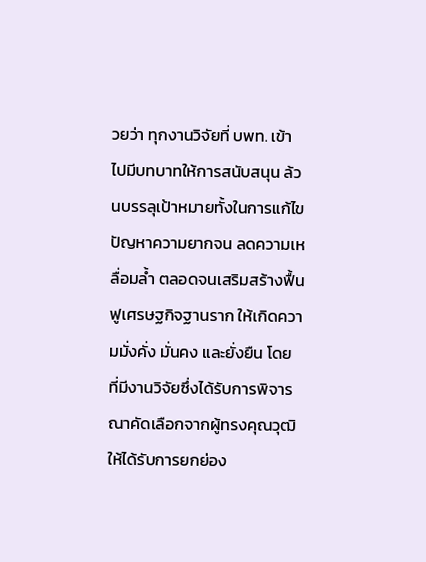วยว่า ทุกงานวิจัยที่ บพท. เข้าไปมีบทบาทให้การสนับสนุน ล้วนบรรลุเป้าหมายทั้งในการแก้ไขปัญหาความยากจน ลดความเหลื่อมล้ำ ตลอดจนเสริมสร้างฟื้นฟูเศรษฐกิจฐานราก ให้เกิดความมั่งคั่ง มั่นคง และยั่งยืน โดย
ที่มีงานวิจัยซึ่งได้รับการพิจารณาคัดเลือกจากผู้ทรงคุณวุฒิ ให้ได้รับการยกย่อง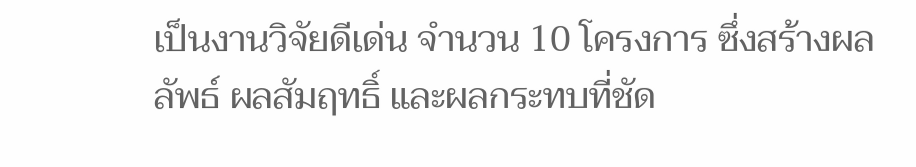เป็นงานวิจัยดีเด่น จำนวน 10 โครงการ ซึ่งสร้างผลลัพธ์ ผลสัมฤทธิ์ และผลกระทบที่ชัด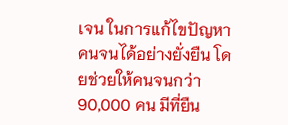เจน ในการแก้ไขปัญหาคนจนได้อย่างยั่งยืน โดยช่วยให้คนจนกว่า 90,000 คน มีที่ยืน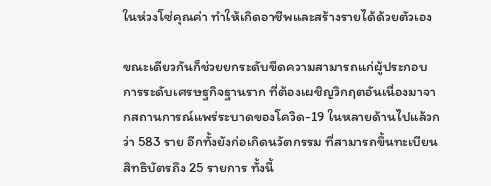ในห่วงโซ่คุณค่า ทำให้เกิดอาชีพและสร้างรายได้ด้วยตัวเอง

ขณะเดียวกันก็ช่วยยกระดับขีดความสามารถแก่ผู้ประกอบการระดับเศรษฐกิจฐานราก ที่ต้องเผชิญวิกฤตอันเนื่องมาจากสถานการณ์แพร่ระบาดของโควิด-19 ในหลายด้านไปแล้วกว่า 583 ราย อีกทั้งยังก่อเกิดนวัตกรรม ที่สามารถขึ้นทะเบียนสิทธิบัตรถึง 25 รายการ ทั้งนี้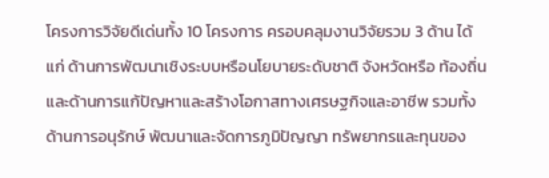โครงการวิจัยดีเด่นทั้ง 10 โครงการ ครอบคลุมงานวิจัยรวม 3 ด้าน ได้แก่ ด้านการพัฒนาเชิงระบบหรือนโยบายระดับชาติ จังหวัดหรือ ท้องถิ่น และด้านการแก้ปัญหาและสร้างโอกาสทางเศรษฐกิจและอาชีพ รวมทั้งด้านการอนุรักษ์ พัฒนาและจัดการภูมิปัญญา ทรัพยากรและทุนของ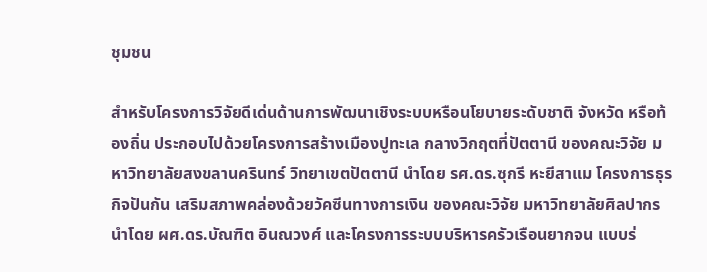ชุมชน

สำหรับโครงการวิจัยดีเด่นด้านการพัฒนาเชิงระบบหรือนโยบายระดับชาติ จังหวัด หรือท้องถิ่น ประกอบไปด้วยโครงการสร้างเมืองปูทะเล กลางวิกฤตที่ปัตตานี ของคณะวิจัย มหาวิทยาลัยสงขลานครินทร์ วิทยาเขตปัตตานี นำโดย รศ.ดร.ซุกรี หะยีสาแม โครงการธุรกิจปันกัน เสริมสภาพคล่องด้วยวัคซีนทางการเงิน ของคณะวิจัย มหาวิทยาลัยศิลปากร นำโดย ผศ.ดร.บัณฑิต อินณวงศ์ และโครงการระบบบริหารครัวเรือนยากจน แบบร่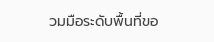วมมือระดับพื้นที่ขอ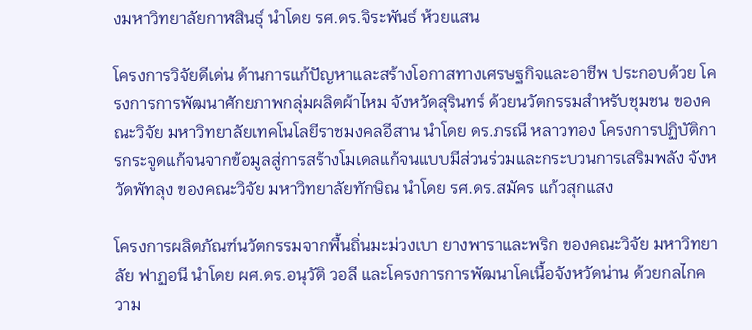งมหาวิทยาลัยกาฬสินธ์ุ นำโดย รศ.ดร.จิระพันธ์ ห้วยแสน

โครงการวิจัยดีเด่น ด้านการแก้ปัญหาและสร้างโอกาสทางเศรษฐกิจและอาชีพ ประกอบด้วย โครงการการพัฒนาศักยภาพกลุ่มผลิตผ้าไหม จังหวัดสุรินทร์ ด้วยนวัตกรรมสำหรับชุมชน ของคณะวิจัย มหาวิทยาลัยเทคโนโลยีราชมงคลอีสาน นำโดย ดร.ภรณี หลาวทอง โครงการปฏิบัติการกระจูดแก้จนจากข้อมูลสู่การสร้างโมเดลแก้จนแบบมีส่วนร่วมและกระบวนการเสริมพลัง จังหวัดพัทลุง ของคณะวิจัย มหาวิทยาลัยทักษิณ นำโดย รศ.ดร.สมัคร แก้วสุกแสง

โครงการผลิตภัณฑ์นวัตกรรมจากพื้นถิ่นมะม่วงเบา ยางพาราและพริก ของคณะวิจัย มหาวิทยาลัย ฟาฏอนี นำโดย ผศ.ดร.อนุวัติ วอลี และโครงการการพัฒนาโคเนื้อจังหวัดน่าน ด้วยกลไกความ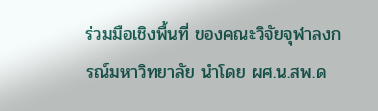ร่วมมือเชิงพื้นที่ ของคณะวิจัยจุฬาลงกรณ์มหาวิทยาลัย นำโดย ผศ.น.สพ.ด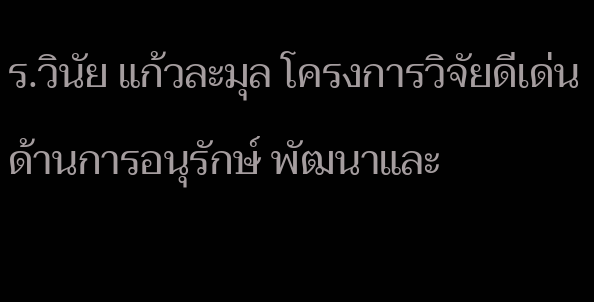ร.วินัย แก้วละมุล โครงการวิจัยดีเด่นด้านการอนุรักษ์ พัฒนาและ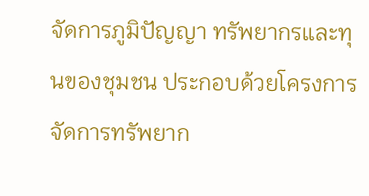จัดการภูมิปัญญา ทรัพยากรและทุนของชุมชน ประกอบด้วยโครงการจัดการทรัพยาก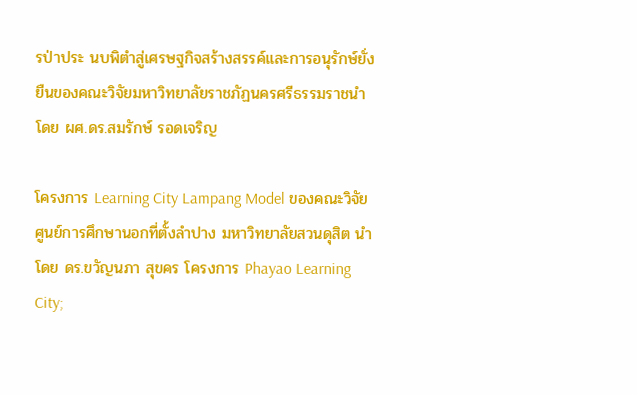รป่าประ นบพิตำสู่เศรษฐกิจสร้างสรรค์และการอนุรักษ์ยั่งยืนของคณะวิจัยมหาวิทยาลัยราชภัฏนครศรีธรรมราชนำโดย ผศ.ดร.สมรักษ์ รอดเจริญ

โครงการ Learning City Lampang Model ของคณะวิจัย ศูนย์การศึกษานอกที่ตั้งลำปาง มหาวิทยาลัยสวนดุสิต นำโดย ดร.ขวัญนภา สุขคร โครงการ Phayao Learning City;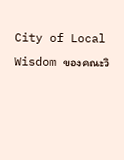City of Local Wisdom ของคณะวิ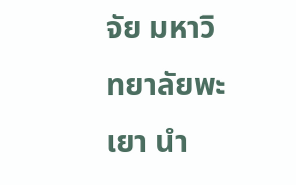จัย มหาวิทยาลัยพะเยา นำ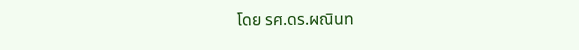โดย รศ.ดร.ผณินท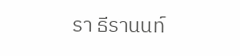รา ธีรานนท์